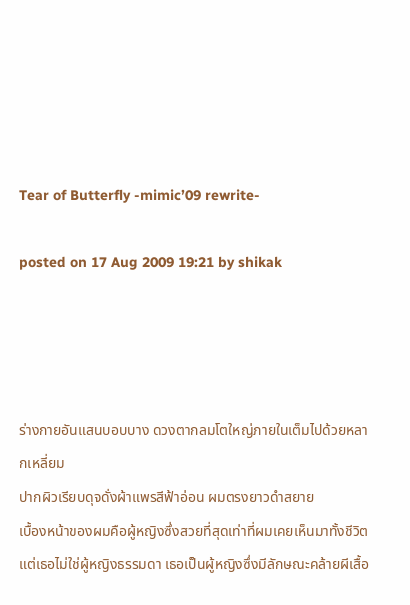Tear of Butterfly -mimic’09 rewrite-

posted on 17 Aug 2009 19:21 by shikak




ร่างกายอันแสนบอบบาง ดวงตากลมโตใหญ่ภายในเต็มไปด้วยหลากเหลี่ยม
ปากผิวเรียบดุจดั่งผ้าแพรสีฟ้าอ่อน ผมตรงยาวดำสยาย
เบื้องหน้าของผมคือผู้หญิงซึ่งสวยที่สุดเท่าที่ผมเคยเห็นมาทั้งชีวิต
แต่เธอไม่ใช่ผู้หญิงธรรมดา เธอเป็นผู้หญิงซึ่งมีลักษณะคล้ายผีเสื้อ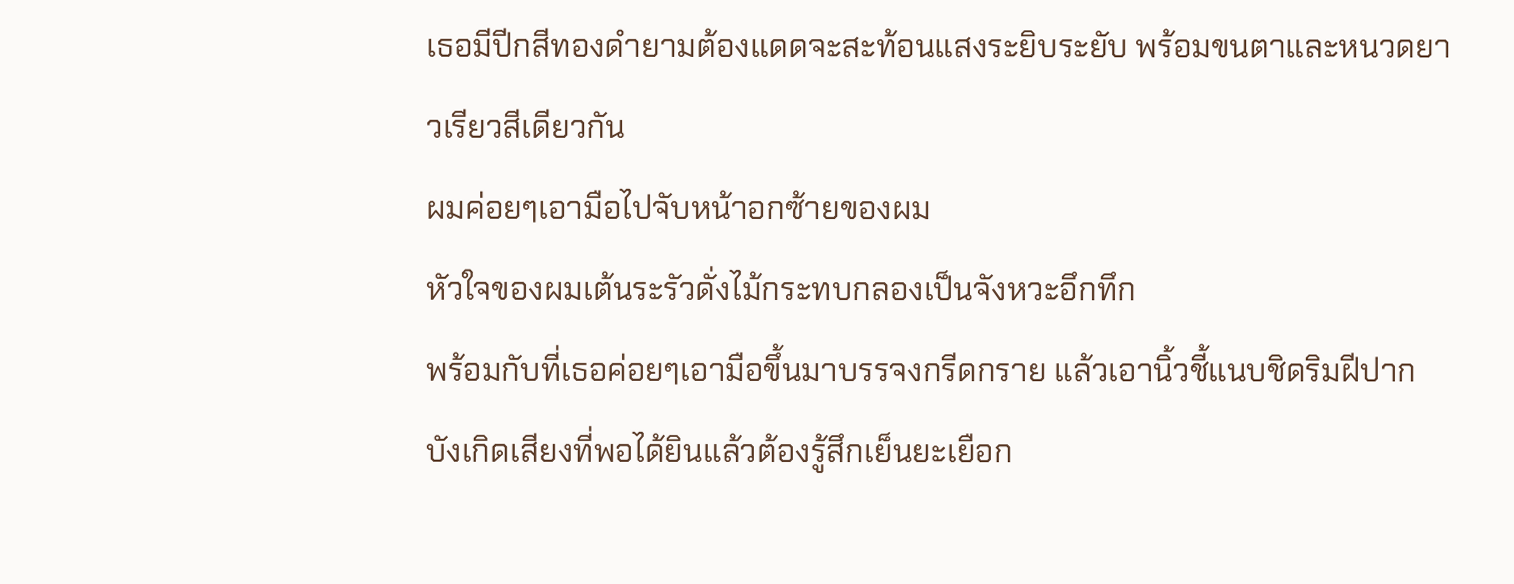เธอมีปีกสีทองดำยามต้องแดดจะสะท้อนแสงระยิบระยับ พร้อมขนตาและหนวดยาวเรียวสีเดียวกัน
ผมค่อยๆเอามือไปจับหน้าอกซ้ายของผม
หัวใจของผมเต้นระรัวดั่งไม้กระทบกลองเป็นจังหวะอึกทึก
พร้อมกับที่เธอค่อยๆเอามือขึ้นมาบรรจงกรีดกราย แล้วเอานิ้วชี้แนบชิดริมฝีปาก
บังเกิดเสียงที่พอได้ยินแล้วต้องรู้สึกเย็นยะเยือก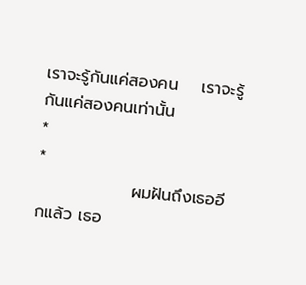เราจะรู้กันแค่สองคน    เราจะรู้กันแค่สองคนเท่านั้น
*
*
                ผมฝันถึงเธออีกแล้ว เธอ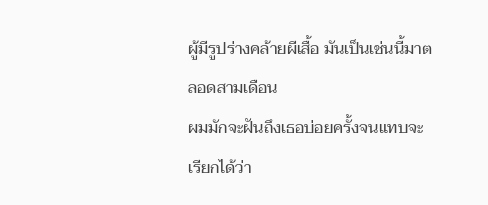ผู้มีรูปร่างคล้ายผีเสื้อ มันเป็นเช่นนี้มาตลอดสามเดือน
ผมมักจะฝันถึงเธอบ่อยครั้งจนแทบจะเรียกได้ว่า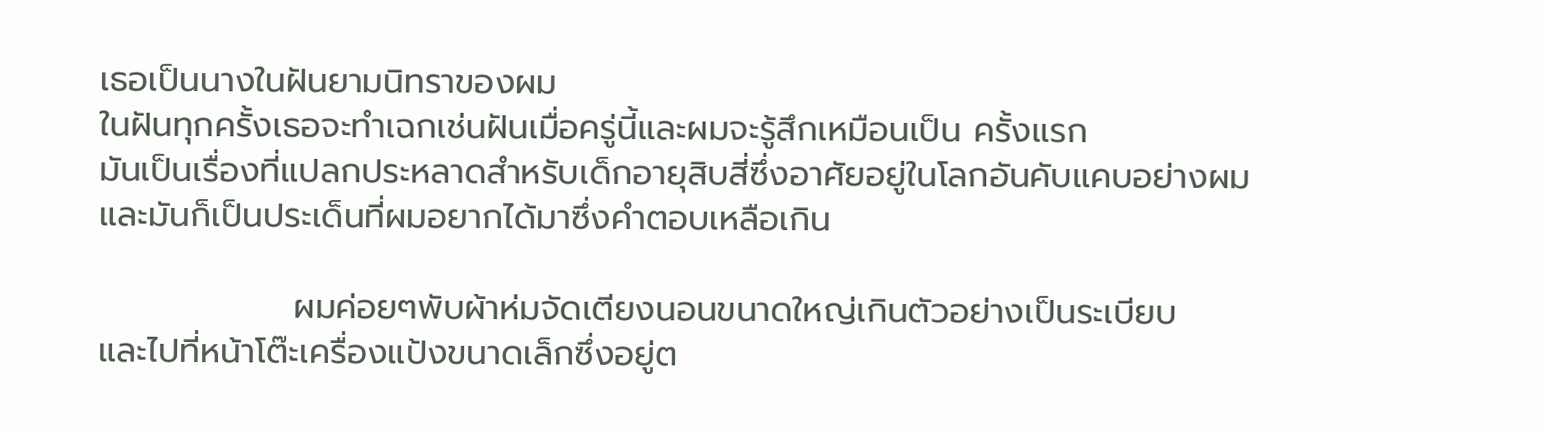เธอเป็นนางในฝันยามนิทราของผม
ในฝันทุกครั้งเธอจะทำเฉกเช่นฝันเมื่อครู่นี้และผมจะรู้สึกเหมือนเป็น ครั้งแรก
มันเป็นเรื่องที่แปลกประหลาดสำหรับเด็กอายุสิบสี่ซึ่งอาศัยอยู่ในโลกอันคับแคบอย่างผม
และมันก็เป็นประเด็นที่ผมอยากได้มาซึ่งคำตอบเหลือเกิน

                ผมค่อยๆพับผ้าห่มจัดเตียงนอนขนาดใหญ่เกินตัวอย่างเป็นระเบียบ
และไปที่หน้าโต๊ะเครื่องแป้งขนาดเล็กซึ่งอยู่ต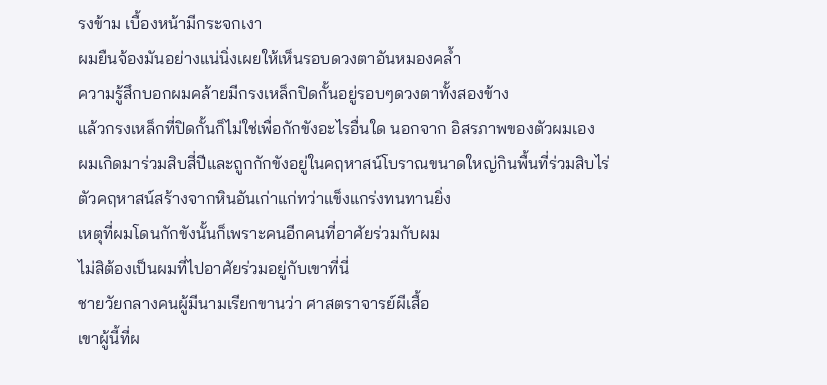รงข้าม เบื้องหน้ามีกระจกเงา
ผมยืนจ้องมันอย่างแน่นิ่งเผยให้เห็นรอบดวงตาอันหมองคล้ำ
ความรู้สึกบอกผมคล้ายมีกรงเหล็กปิดกั้นอยู่รอบๆดวงตาทั้งสองข้าง
แล้วกรงเหล็กที่ปิดกั้นก็ไม่ใช่เพื่อกักขังอะไรอื่นใด นอกจาก อิสรภาพของตัวผมเอง
ผมเกิดมาร่วมสิบสี่ปีและถูกกักขังอยู่ในคฤหาสน์โบราณขนาดใหญ่กินพื้นที่ร่วมสิบไร่
ตัวคฤหาสน์สร้างจากหินอันเก่าแก่ทว่าแข็งแกร่งทนทานยิ่ง
เหตุที่ผมโดนกักขังนั้นก็เพราะคนอีกคนที่อาศัยร่วมกับผม
ไม่สิต้องเป็นผมที่ไปอาศัยร่วมอยู่กับเขาที่นี่
ชายวัยกลางคนผู้มีนามเรียกขานว่า ศาสตราจารย์ผีเสื้อ
เขาผู้นี้ที่ผ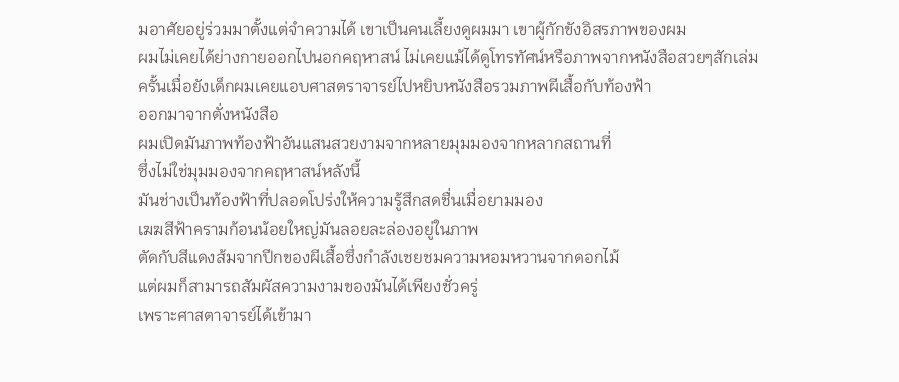มอาศัยอยู่ร่วมมาตั้งแต่จำความได้ เขาเป็นคนเลี้ยงดูผมมา เขาผู้กักขังอิสรภาพของผม
ผมไม่เคยได้ย่างกายออกไปนอกคฤหาสน์ ไม่เคยแม้ได้ดูโทรทัศน์หรือภาพจากหนังสือสวยๆสักเล่ม
ครั้นเมื่อยังเด็กผมเคยแอบศาสตราจารย์ไปหยิบหนังสือรวมภาพผีเสื้อกับท้องฟ้า
ออกมาจากตั่งหนังสือ
ผมเปิดมันภาพท้องฟ้าอันแสนสวยงามจากหลายมุมมองจากหลากสถานที่
ซึ่งไม่ใช่มุมมองจากคฤหาสน์หลังนี้
มันช่างเป็นท้องฟ้าที่ปลอดโปร่งให้ความรู้สึกสดชื่นเมื่อยามมอง
เฆฆสีฟ้าครามก้อนน้อยใหญ่มันลอยละล่องอยู่ในภาพ
ตัดกับสีแดงส้มจากปีกของผีเสื้อซึ่งกำลังเชยชมความหอมหวานจากดอกไม้
แต่ผมก็สามารถสัมผัสความงามของมันได้เพียงชั่วครู่
เพราะศาสตาจารย์ได้เข้ามา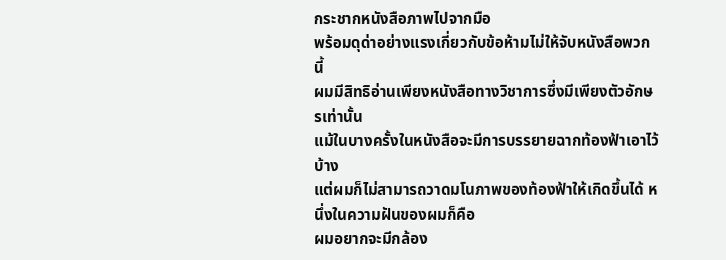กระชากหนังสือภาพไปจากมือ
พร้อมดุด่าอย่างแรงเกี่ยวกับข้อห้ามไม่ให้จับหนังสือพวกนี้
ผมมีสิทธิอ่านเพียงหนังสือทางวิชาการซึ่งมีเพียงตัวอักษรเท่านั้น
แม้ในบางครั้งในหนังสือจะมีการบรรยายฉากท้องฟ้าเอาไว้บ้าง
แต่ผมก็ไม่สามารถวาดมโนภาพของท้องฟ้าให้เกิดขึ้นได้ หนึ่งในความฝันของผมก็คือ
ผมอยากจะมีกล้อง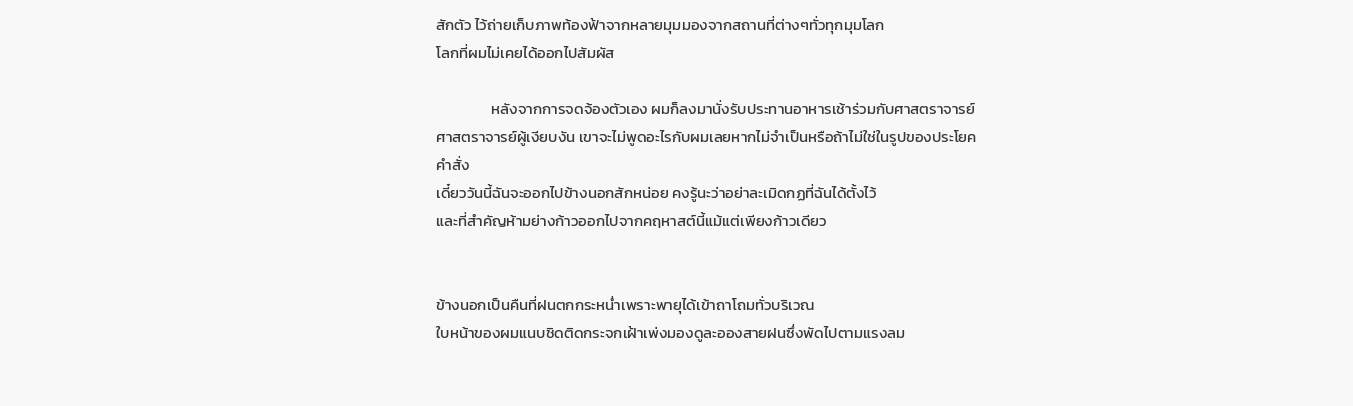สักตัว ไว้ถ่ายเก็บภาพท้องฟ้าจากหลายมุมมองจากสถานที่ต่างๆทั่วทุกมุมโลก
โลกที่ผมไม่เคยได้ออกไปสัมผัส

                หลังจากการจดจ้องตัวเอง ผมก็ลงมานั่งรับประทานอาหารเช้าร่วมกับศาสตราจารย์
ศาสตราจารย์ผู้เงียบงัน เขาจะไม่พูดอะไรกับผมเลยหากไม่จำเป็นหรือถ้าไม่ใช่ในรูปของประโยคคำสั่ง
เดี๋ยววันนี้ฉันจะออกไปข้างนอกสักหน่อย คงรู้นะว่าอย่าละเมิดกฏที่ฉันได้ตั้งไว้
และที่สำคัญห้ามย่างก้าวออกไปจากคฤหาสต์นี้แม้แต่เพียงก้าวเดียว


ข้างนอกเป็นคืนที่ฝนตกกระหน่ำเพราะพายุได้เข้าถาโถมทั่วบริเวณ
ใบหน้าของผมแนบชิดติดกระจกเฝ้าเพ่งมองดูละอองสายฝนซึ่งพัดไปตามแรงลม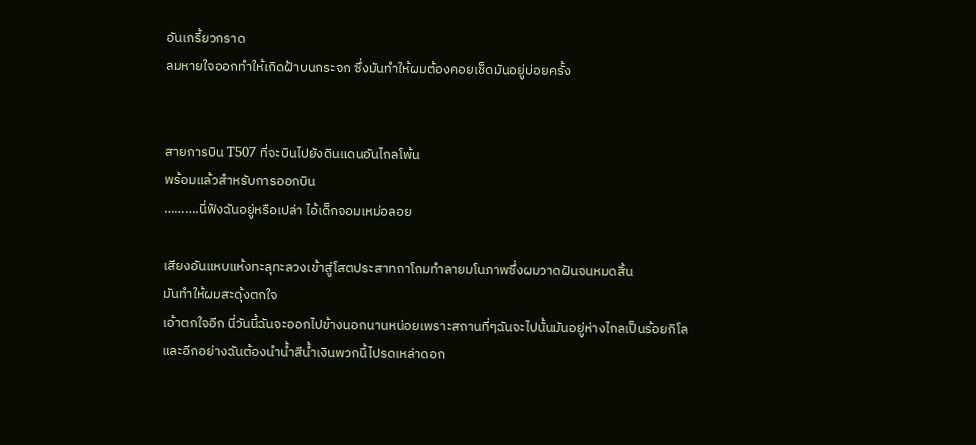อันเกรี้ยวกราด
ลมหายใจออกทำให้เกิดฝ้าบนกระจก ซึ่งมันทำให้ผมต้องคอยเช็ดมันอยู่บ่อยครั้ง


สายการบิน T507 ที่จะบินไปยังดินแดนอันไกลโพ้น
พร้อมแล้วสำหรับการออกบิน
……….นี่ฟังฉันอยู่หรือเปล่า ไอ้เด็กจอมเหม่อลอย

เสียงอันแหบแห้งทะลุทะลวงเข้าสู่โสตประสาทถาโถมทำลายมโนภาพซึ่งผมวาดฝันจนหมดสิ้น
มันทำให้ผมสะดุ้งตกใจ
เอ้าตกใจอีก นี่วันนี้ฉันจะออกไปข้างนอกนานหน่อยเพราะสถานที่ๆฉันจะไปนั้นมันอยู่ห่างไกลเป็นร้อยกิโล
และอีกอย่างฉันต้องนำน้ำสีน้ำเงินพวกนี้ไปรดเหล่าดอก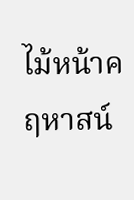ไม้หน้าคฤหาสน์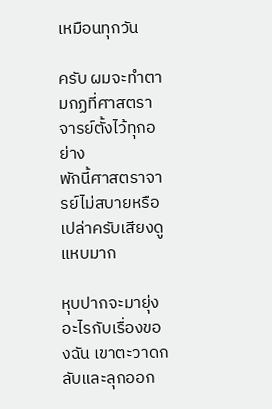เหมือนทุกวัน

ครับ ผมจะทำตามกฏที่ศาสตราจารย์ตั้งไว้ทุกอย่าง
พักนี้ศาสตราจารย์ไม่สบายหรือเปล่าครับเสียงดูแหบมาก

หุบปากจะมายุ่งอะไรกับเรื่องของฉัน เขาตะวาดกลับและลุกออก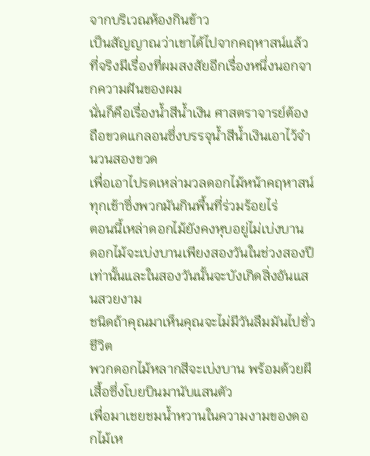จากบริเวณห้องกินข้าว
เป็นสัญญาณว่าเขาได้ไปจากคฤหาสน์แล้ว
ที่จริงมีเรื่องที่ผมสงสัยอีกเรื่องหนึ่งนอกจากความฝันของผม
นั่นก็คือเรื่องน้ำสีน้ำเงิน ศาสตราจารย์ต้องถือขวดแกลอนซึ่งบรรจุน้ำสีน้ำเงินเอาไว้จำนวนสองขวด
เพื่อเอาไปรดเหล่ามวลดอกไม้หน้าคฤหาสน์ทุกเช้าซึ่งพวกมันกินพื้นที่ร่วมร้อยไร่
ตอนนี้เหล่าดอกไม้ยังคงหุบอยู่ไม่เบ่งบาน
ดอกไม้จะเบ่งบานเพียงสองวันในช่วงสองปีเท่านั้นและในสองวันนั้นจะบังเกิดสิ่งอันแสนสวยงาม
ชนิดถ้าคุณมาเห็นคุณจะไม่มีวันลืมมันไปชั่วชีวิต
พวกดอกไม้หลากสีจะเบ่งบาน พร้อมด้วยผีเสื้อซึ่งโบยบินมานับแสนตัว
เพื่อมาเชยชมน้ำหวานในความงามของดอกไม้เห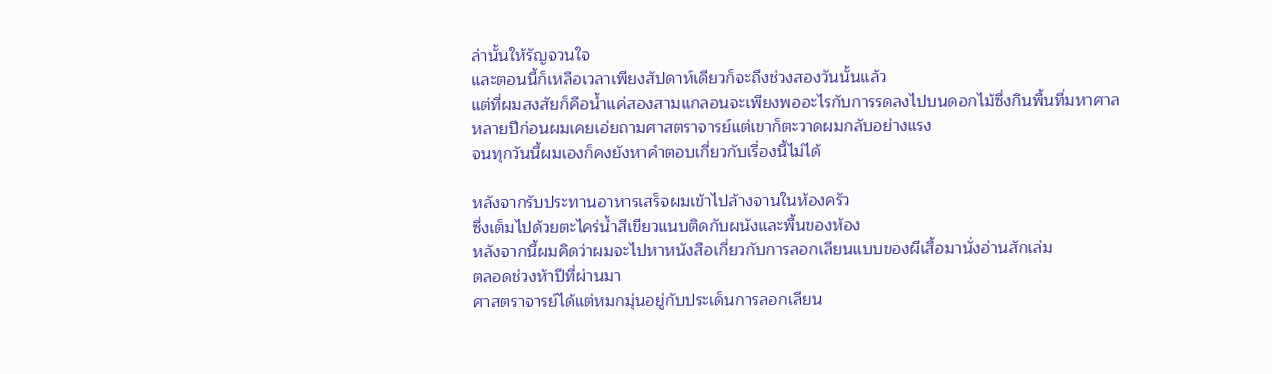ล่านั้นให้รัญจวนใจ
และตอนนี้ก็เหลือเวลาเพียงสัปดาห์เดียวก็จะถึงช่วงสองวันนั้นแล้ว
แต่ที่ผมสงสัยก็คือน้ำแค่สองสามแกลอนจะเพียงพออะไรกับการรดลงไปบนดอกไม้ซึ่งกินพื้นที่มหาศาล
หลายปีก่อนผมเคยเอ่ยถามศาสตราจารย์แต่เขาก็ตะวาดผมกลับอย่างแรง
จนทุกวันนี้ผมเองก็คงยังหาคำตอบเกี่ยวกับเรื่องนี้ไม่ได้

หลังจากรับประทานอาหารเสร็จผมเข้าไปล้างจานในห้องครัว
ซึ่งเต็มไปด้วยตะไคร่น้ำสีเขียวแนบติดกับผนังและพื้นของห้อง
หลังจากนี้ผมคิดว่าผมจะไปหาหนังสือเกี่ยวกับการลอกเลียนแบบของผีเสื้อมานั่งอ่านสักเล่ม
ตลอดช่วงห้าปีที่ผ่านมา
ศาสตราจารย์ได้แต่หมกมุ่นอยู่กับประเด็นการลอกเลียน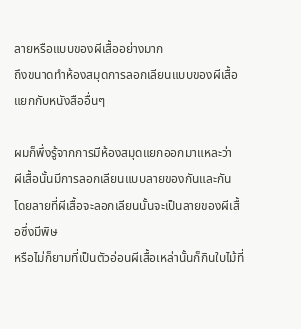ลายหรือแบบของผีเสื้ออย่างมาก
ถึงขนาดทำห้องสมุดการลอกเลียนแบบของผีเสื้อแยกกับหนังสืออื่นๆ

ผมก็พึ่งรู้จากการมีห้องสมุดแยกออกมาแหละว่า
ผีเสื้อนั้นมีการลอกเลียนแบบลายของกันและกัน
โดยลายที่ผีเสื้อจะลอกเลียนนั้นจะเป็นลายของผีเสื้อซึ่งมีพิษ
หรือไม่ก็ยามที่เป็นตัวอ่อนผีเสื้อเหล่านั้นก็กินใบไม้ที่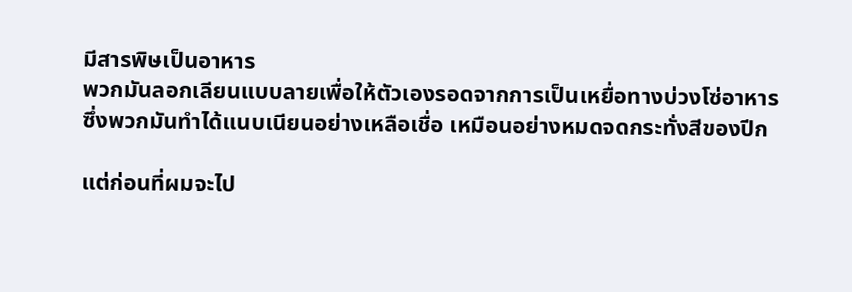มีสารพิษเป็นอาหาร
พวกมันลอกเลียนแบบลายเพื่อให้ตัวเองรอดจากการเป็นเหยื่อทางบ่วงโซ่อาหาร
ซึ่งพวกมันทำได้แนบเนียนอย่างเหลือเชื่อ เหมือนอย่างหมดจดกระทั่งสีของปีก

แต่ก่อนที่ผมจะไป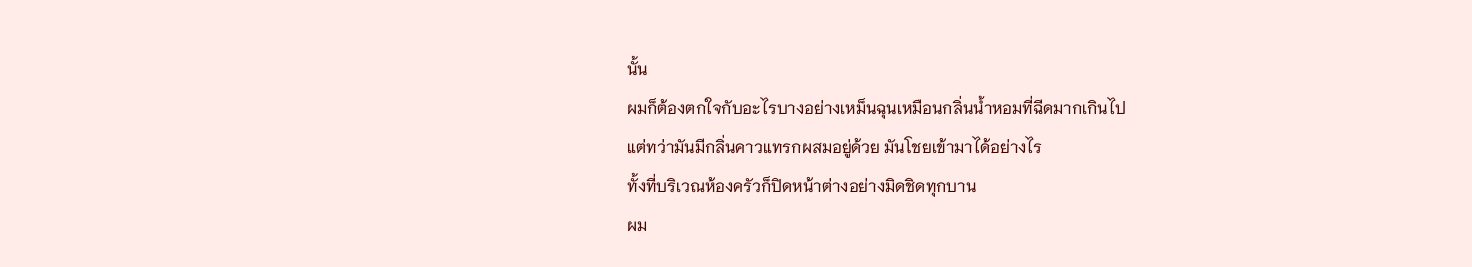นั้น
ผมก็ต้องตกใจกับอะไรบางอย่างเหม็นฉุนเหมือนกลิ่นน้ำหอมที่ฉีดมากเกินไป
แต่ทว่ามันมีกลิ่นคาวแทรกผสมอยู่ด้วย มันโชยเข้ามาได้อย่างไร
ทั้งที่บริเวณห้องครัวก็ปิดหน้าต่างอย่างมิดชิดทุกบาน
ผม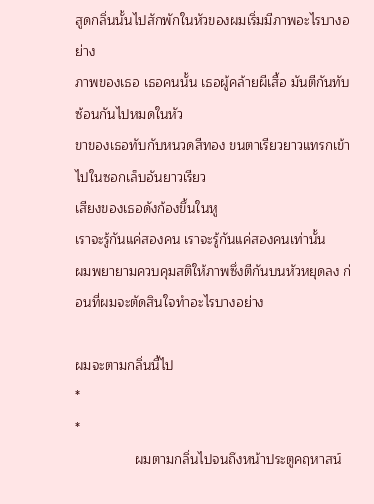สูดกลิ่นนั้นไปสักพักในหัวของผมเริ่มมีภาพอะไรบางอย่าง
ภาพของเธอ เธอคนนั้น เธอผู้คล้ายผีเสื้อ มันตีกันทับซ้อนกันไปหมดในหัว
ขาของเธอทับกับหนวดสีทอง ขนตาเรียวยาวแทรกเข้าไปในซอกเล็บอันยาวเรียว
เสียงของเธอดังก้องขึ้นในหู
เราจะรู้กันแค่สองคน เราจะรู้กันแค่สองคนเท่านั้น
ผมพยายามควบคุมสติให้ภาพซึ่งตีกันบนหัวหยุดลง ก่อนที่ผมจะตัดสินใจทำอะไรบางอย่าง

ผมจะตามกลิ่นนี้ไป
*
*
                ผมตามกลิ่นไปจนถึงหน้าประตูคฤหาสน์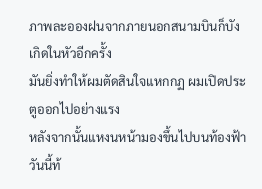ภาพละอองฝนจากภายนอกสนามบินก็บังเกิดในหัวอีกครั้ง
มันยิ่งทำให้ผมตัดสินใจแหกกฏ ผมเปิดประตูออกไปอย่างแรง
หลังจากนั้นแหงนหน้ามองขึ้นไปบนท้องฟ้า
วันนี้ท้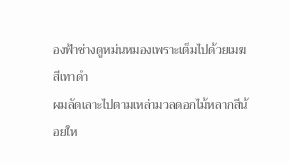องฟ้าช่างดูหม่นหมองเพราะเต็มไปด้วยเมฆสีเทาดำ
ผมลัดเลาะไปตามเหล่ามวลดอกไม้หลากสีน้อยให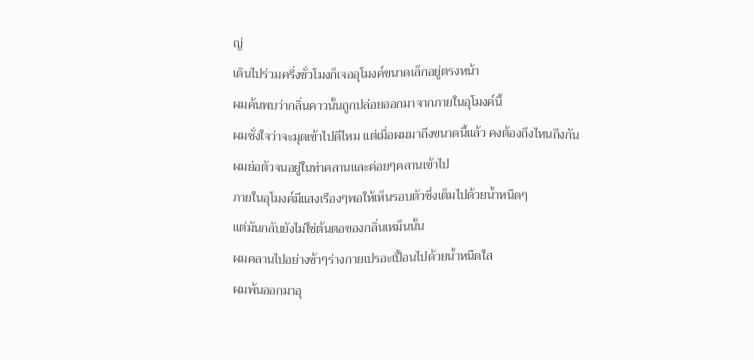ญ่
เดินไปร่วมครึ่งชั่วโมงก็เจออุโมงค์ขนาดเล็กอยู่ตรงหน้า
ผมค้นพบว่ากลิ่นคาวนั้นถูกปล่อยออกมาจากภายในอุโมงค์นี้
ผมชั่งใจว่าจะมุดเข้าไปดีไหม แต่เมื่อผมมาถึงขนาดนี้แล้ว คงต้องถึงไหนถึงกัน
ผมย่อตัวจนอยู่ในท่าคลานและค่อยๆคลานเข้าไป
ภายในอุโมงค์มีแสงเรืองๆพอให้เห็นรอบตัวซึ่งเต็มไปด้วยน้ำหนืดๆ
แต่มันกลับยังไม่ใช่ต้นตอของกลิ่นเหม็นนั้น
ผมคลานไปอย่างช้าๆร่างกายเปรอะเปื้อนไปด้วยน้ำหนืดใส
ผมพ้นออกมาอุ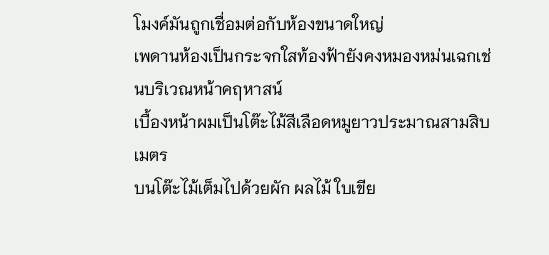โมงค์มันถูกเชื่อมต่อกับห้องขนาดใหญ่
เพดานห้องเป็นกระจกใสท้องฟ้ายังคงหมองหม่นเฉกเช่นบริเวณหน้าคฤหาสน์
เบื้องหน้าผมเป็นโต๊ะไม้สีเลือดหมูยาวประมาณสามสิบเมตร
บนโต๊ะไม้เต็มไปด้วยผัก ผลไม้ ใบเขีย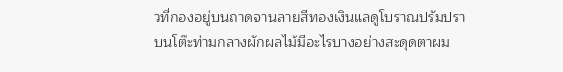วที่กองอยู่บนถาดจานลายสีทองเงินแลดูโบราณปรัมปรา
บนโต๊ะท่ามกลางผักผลไม้มีอะไรบางอย่างสะดุดตาผม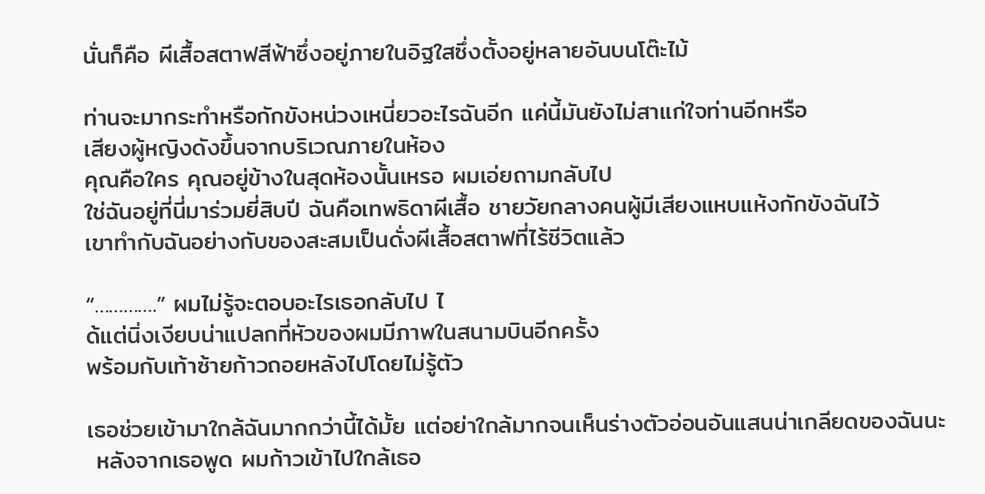นั่นก็คือ ผีเสื้อสตาฟสีฟ้าซึ่งอยู่ภายในอิฐใสซึ่งตั้งอยู่หลายอันบนโต๊ะไม้

ท่านจะมากระทำหรือกักขังหน่วงเหนี่ยวอะไรฉันอีก แค่นี้มันยังไม่สาแก่ใจท่านอีกหรือ
เสียงผู้หญิงดังขึ้นจากบริเวณภายในห้อง
คุณคือใคร คุณอยู่ข้างในสุดห้องนั้นเหรอ ผมเอ่ยถามกลับไป
ใช่ฉันอยู่ที่นี่มาร่วมยี่สิบปี ฉันคือเทพธิดาผีเสื้อ ชายวัยกลางคนผู้มีเสียงแหบแห้งกักขังฉันไว้
เขาทำกับฉันอย่างกับของสะสมเป็นดั่งผีเสื้อสตาฟที่ไร้ชีวิตแล้ว

“………….” ผมไม่รู้จะตอบอะไรเธอกลับไป ไ
ด้แต่นิ่งเงียบน่าแปลกที่หัวของผมมีภาพในสนามบินอีกครั้ง
พร้อมกับเท้าซ้ายก้าวถอยหลังไปโดยไม่รู้ตัว

เธอช่วยเข้ามาใกล้ฉันมากกว่านี้ได้มั้ย แต่อย่าใกล้มากจนเห็นร่างตัวอ่อนอันแสนน่าเกลียดของฉันนะ
 หลังจากเธอพูด ผมก้าวเข้าไปใกล้เธอ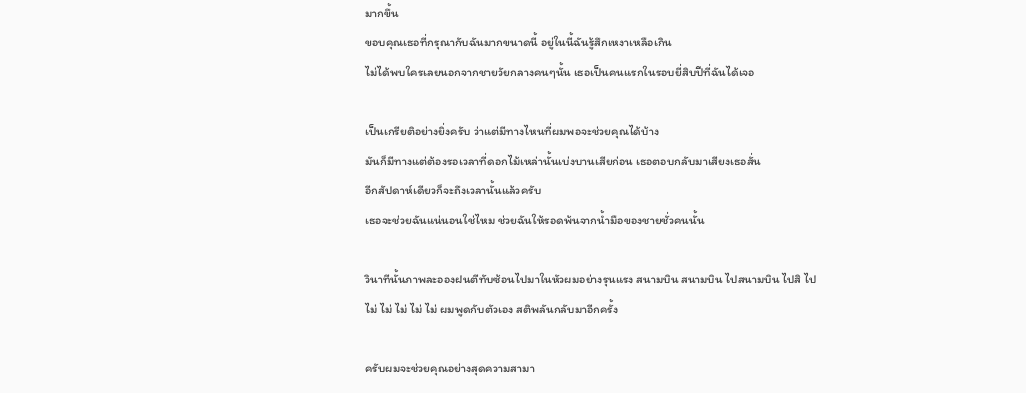มากขึ้น
ขอบคุณเธอที่กรุณากับฉันมากขนาดนี้ อยู่ในนี้ฉันรู้สึกเหงาเหลือเกิน
ไม่ได้พบใครเลยนอกจากชายวัยกลางคนๆนั้น เธอเป็นคนแรกในรอบยี่สิบปีที่ฉันได้เจอ

เป็นเกรียติอย่างยิ่งครับ ว่าแต่มีทางไหนที่ผมพอจะช่วยคุณได้บ้าง
มันก็มีทางแต่ต้องรอเวลาที่ดอกไม้เหล่านั้นเบ่งบานเสียก่อน เธอตอบกลับมาเสียงเธอสั่น
อีกสัปดาห์เดียวก็จะถึงเวลานั้นแล้วครับ
เธอจะช่วยฉันแน่นอนใช่ไหม ช่วยฉันให้รอดพ้นจากน้ำมือของชายชั่วคนนั้น

วินาทีนั้นภาพละอองฝนตีทับซ้อนไปมาในหัวผมอย่างรุนแรง สนามบิน สนามบิน ไปสนามบิน ไปสิ ไป
ไม่ ไม่ ไม่ ไม่ ไม่ ผมพูดกับตัวเอง สติพลันกลับมาอีกครั้ง

ครับผมจะช่วยคุณอย่างสุดความสามา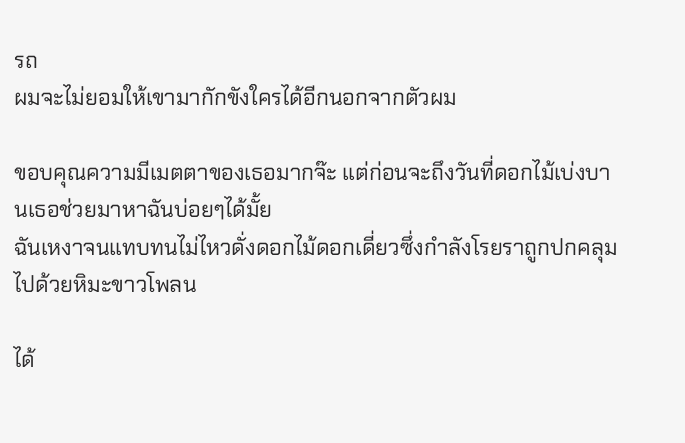รถ
ผมจะไม่ยอมให้เขามากักขังใครได้อีกนอกจากตัวผม

ขอบคุณความมีเมตตาของเธอมากจ๊ะ แต่ก่อนจะถึงวันที่ดอกไม้เบ่งบานเธอช่วยมาหาฉันบ่อยๆได้มั้ย
ฉันเหงาจนแทบทนไม่ไหวดั่งดอกไม้ดอกเดี่ยวซึ่งกำลังโรยราถูกปกคลุมไปด้วยหิมะขาวโพลน

ได้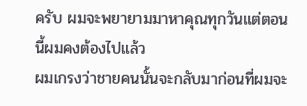ครับ ผมจะพยายามมาหาคุณทุกวันแต่ตอนนี้ผมคงต้องไปแล้ว
ผมเกรงว่าชายคนนั้นจะกลับมาก่อนที่ผมจะ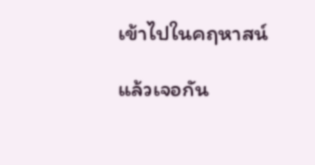เข้าไปในคฤหาสน์

แล้วเจอกัน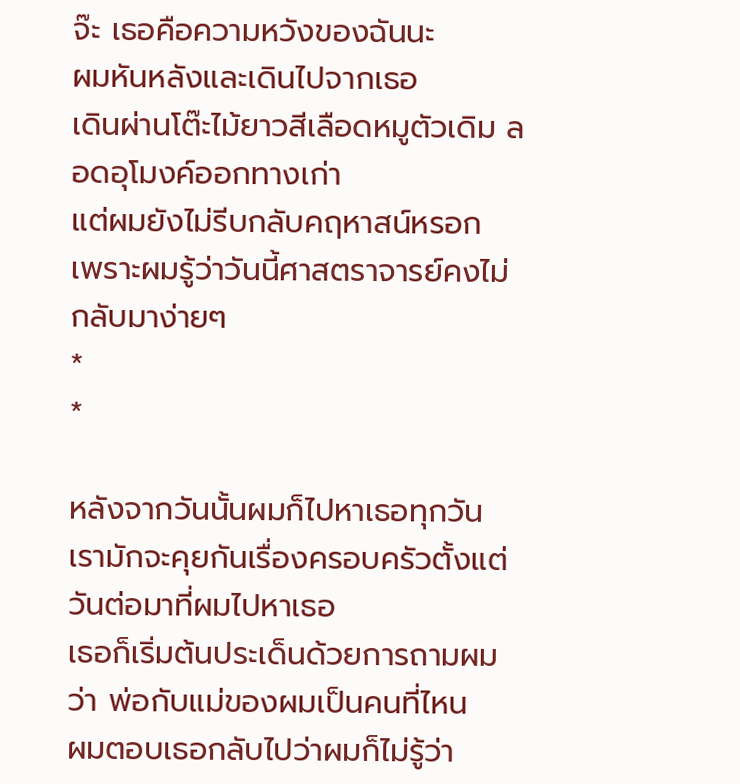จ๊ะ เธอคือความหวังของฉันนะ
ผมหันหลังและเดินไปจากเธอ
เดินผ่านโต๊ะไม้ยาวสีเลือดหมูตัวเดิม ลอดอุโมงค์ออกทางเก่า
แต่ผมยังไม่รีบกลับคฤหาสน์หรอก
เพราะผมรู้ว่าวันนี้ศาสตราจารย์คงไม่กลับมาง่ายๆ
*
*

หลังจากวันนั้นผมก็ไปหาเธอทุกวัน เรามักจะคุยกันเรื่องครอบครัวตั้งแต่วันต่อมาที่ผมไปหาเธอ
เธอก็เริ่มต้นประเด็นด้วยการถามผมว่า พ่อกับแม่ของผมเป็นคนที่ไหน
ผมตอบเธอกลับไปว่าผมก็ไม่รู้ว่า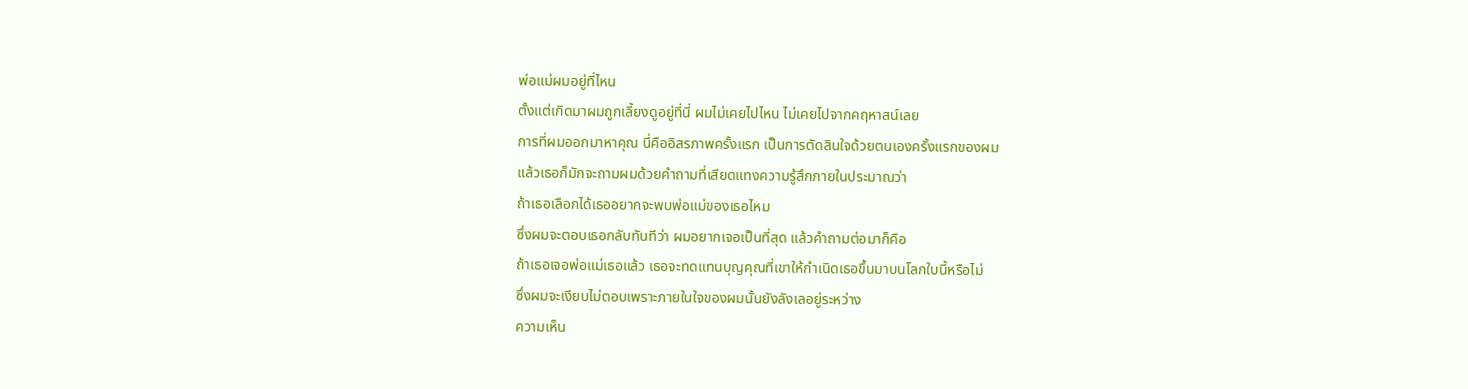พ่อแม่ผมอยู่ที่ไหน
ตั้งแต่เกิดมาผมถูกเลี้ยงดูอยู่ที่นี่ ผมไม่เคยไปไหน ไม่เคยไปจากคฤหาสน์เลย
การที่ผมออกมาหาคุณ นี่คืออิสรภาพครั้งแรก เป็นการตัดสินใจด้วยตนเองครั้งแรกของผม
แล้วเธอก็มักจะถามผมด้วยคำถามที่เสียดแทงความรู้สึกภายในประมาณว่า
ถ้าเธอเลือกได้เธออยากจะพบพ่อแม่ของเธอไหม
ซึ่งผมจะตอบเธอกลับทันทีว่า ผมอยากเจอเป็นที่สุด แล้วคำถามต่อมาก็คือ
ถ้าเธอเจอพ่อแม่เธอแล้ว เธอจะทดแทนบุญคุณที่เขาให้กำเนิดเธอขึ้นมาบนโลกใบนี้หรือไม่
ซึ่งผมจะเงียบไม่ตอบเพราะภายในใจของผมนั้นยังลังเลอยู่ระหว่าง
ความเห็น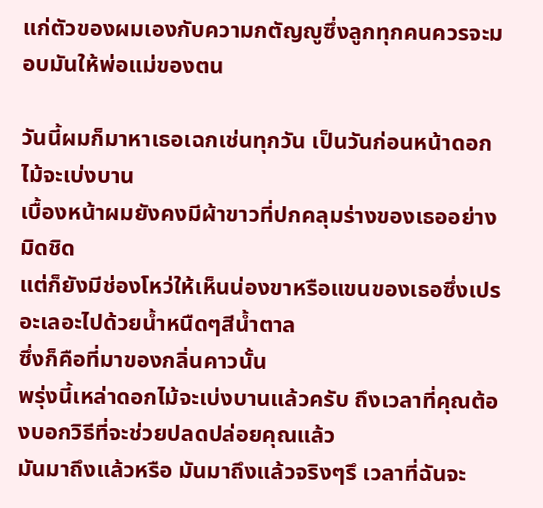แก่ตัวของผมเองกับความกตัญญูซึ่งลูกทุกคนควรจะมอบมันให้พ่อแม่ของตน

วันนี้ผมก็มาหาเธอเฉกเช่นทุกวัน เป็นวันก่อนหน้าดอกไม้จะเบ่งบาน
เบื้องหน้าผมยังคงมีผ้าขาวที่ปกคลุมร่างของเธออย่างมิดชิด
แต่ก็ยังมีช่องโหว่ให้เห็นน่องขาหรือแขนของเธอซึ่งเปรอะเลอะไปด้วยน้ำหนืดๆสีน้ำตาล
ซึ่งก็คือที่มาของกลิ่นคาวนั้น
พรุ่งนี้เหล่าดอกไม้จะเบ่งบานแล้วครับ ถึงเวลาที่คุณต้องบอกวิธีที่จะช่วยปลดปล่อยคุณแล้ว
มันมาถึงแล้วหรือ มันมาถึงแล้วจริงๆรึ เวลาที่ฉันจะ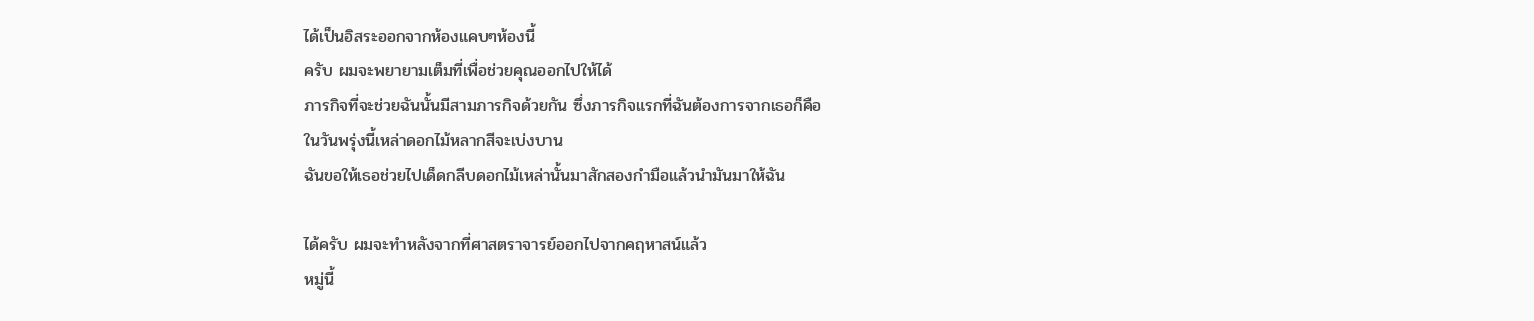ได้เป็นอิสระออกจากห้องแคบๆห้องนี้
ครับ ผมจะพยายามเต็มที่เพื่อช่วยคุณออกไปให้ได้
ภารกิจที่จะช่วยฉันนั้นมีสามภารกิจด้วยกัน ซึ่งภารกิจแรกที่ฉันต้องการจากเธอก็คือ
ในวันพรุ่งนี้เหล่าดอกไม้หลากสีจะเบ่งบาน
ฉันขอให้เธอช่วยไปเด็ดกลีบดอกไม้เหล่านั้นมาสักสองกำมือแล้วนำมันมาให้ฉัน

ได้ครับ ผมจะทำหลังจากที่ศาสตราจารย์ออกไปจากคฤหาสน์แล้ว
หมู่นี้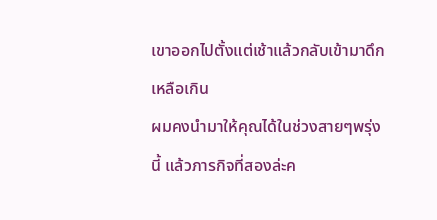เขาออกไปตั้งแต่เช้าแล้วกลับเข้ามาดึกเหลือเกิน
ผมคงนำมาให้คุณได้ในช่วงสายๆพรุ่งนี้ แล้วภารกิจที่สองล่ะค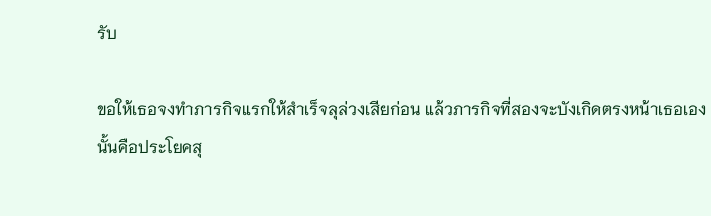รับ

ขอให้เธอจงทำภารกิจแรกให้สำเร็จลุล่วงเสียก่อน แล้วภารกิจที่สองจะบังเกิดตรงหน้าเธอเอง
นั้นคือประโยคสุ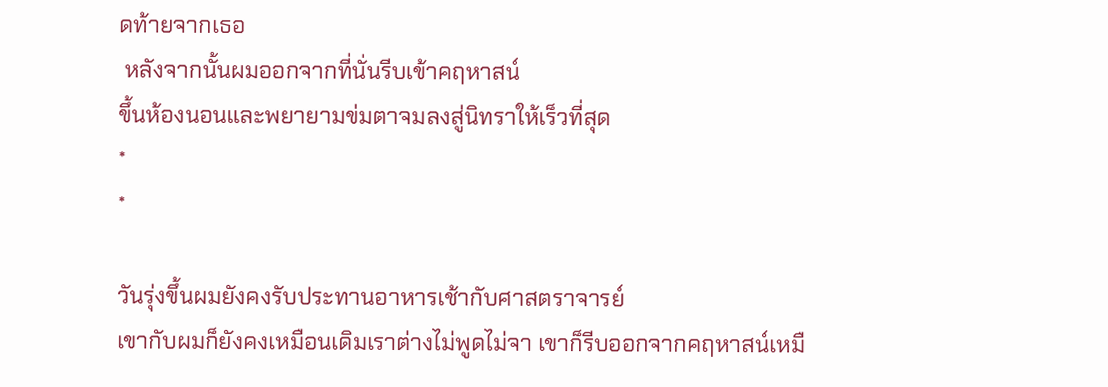ดท้ายจากเธอ
 หลังจากนั้นผมออกจากที่นั่นรีบเข้าคฤหาสน์
ขึ้นห้องนอนและพยายามข่มตาจมลงสู่นิทราให้เร็วที่สุด
*
*

วันรุ่งขึ้นผมยังคงรับประทานอาหารเช้ากับศาสตราจารย์
เขากับผมก็ยังคงเหมือนเดิมเราต่างไม่พูดไม่จา เขาก็รีบออกจากคฤหาสน์เหมื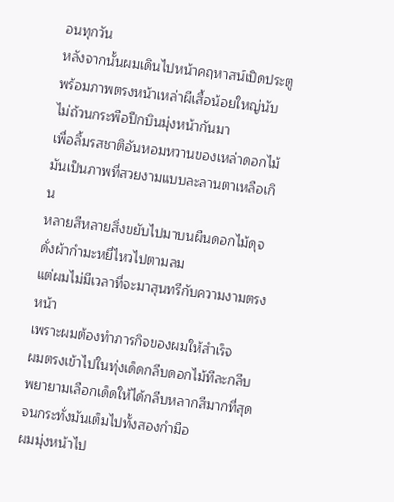อนทุกวัน
หลังจากนั้นผมเดินไปหน้าคฤหาสน์เปิดประตู
พร้อมภาพตรงหน้าเหล่าผีเสื้อน้อยใหญ่นับไม่ถ้วนกระพือปีกบินมุ่งหน้ากันมา
เพื่อลิ้มรสชาติอันหอมหวานของเหล่าดอกไม้ มันเป็นภาพที่สวยงามแบบละลานตาเหลือเกิน
หลายสีหลายสิ่งขยับไปมาบนผืนดอกไม้ดุจดั่งผ้ากำมะหยี่ไหวไปตามลม
แต่ผมไม่มีเวลาที่จะมาสุนทรีกับความงามตรงหน้า
เพราะผมต้องทำภารกิจของผมให้สำเร็จ
ผมตรงเข้าไปในทุ่งเด็ดกลีบดอกไม้ทีละกลีบพยายามเลือกเด็ดให้ได้กลีบหลากสีมากที่สุด
จนกระทั่งมันเต็มไปทั้งสองกำมือ
ผมมุ่งหน้าไป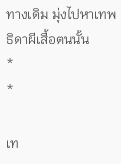ทางเดิม มุ่งไปหาเทพธิดาผีเสื้อตนนั้น
*
*

เท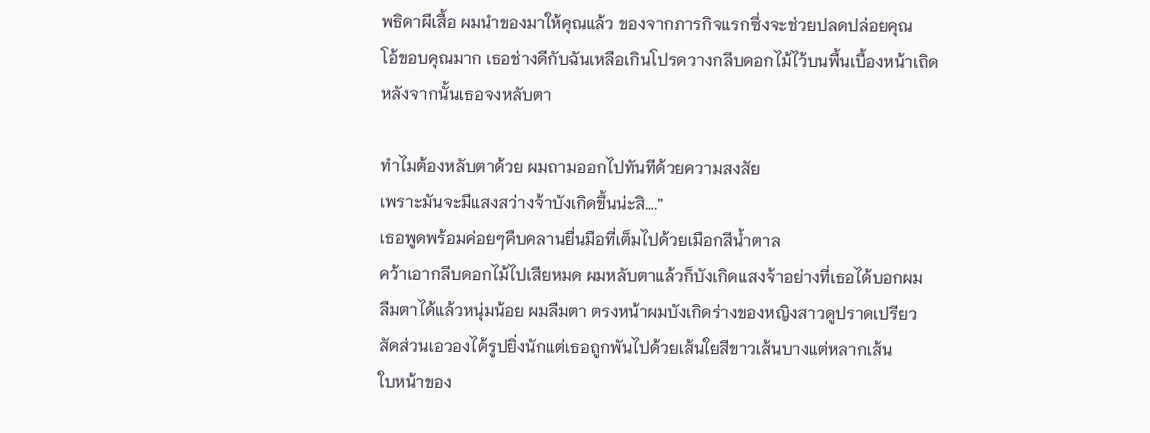พธิดาผีเสื้อ ผมนำของมาให้คุณแล้ว ของจากภารกิจแรกซึ่งจะช่วยปลดปล่อยคุณ
โอ้ขอบคุณมาก เธอช่างดีกับฉันเหลือเกินโปรดวางกลีบดอกไม้ไว้บนพื้นเบื้องหน้าเถิด
หลังจากนั้นเธอจงหลับตา

ทำไมต้องหลับตาด้วย ผมถามออกไปทันทีด้วยความสงสัย
เพราะมันจะมีแสงสว่างจ้าบังเกิดขึ้นน่ะสิ….”
เธอพูดพร้อมค่อยๆคืบคลานยื่นมือที่เต็มไปด้วยเมือกสีน้ำตาล
คว้าเอากลีบดอกไม้ไปเสียหมด ผมหลับตาแล้วก็บังเกิดแสงจ้าอย่างที่เธอได้บอกผม
ลืมตาได้แล้วหนุ่มน้อย ผมลืมตา ตรงหน้าผมบังเกิดร่างของหญิงสาวดูปราดเปรียว
สัดส่วนเอวองได้รูปยิ่งนักแต่เธอถูกพันไปด้วยเส้นใยสีขาวเส้นบางแต่หลากเส้น
ใบหน้าของ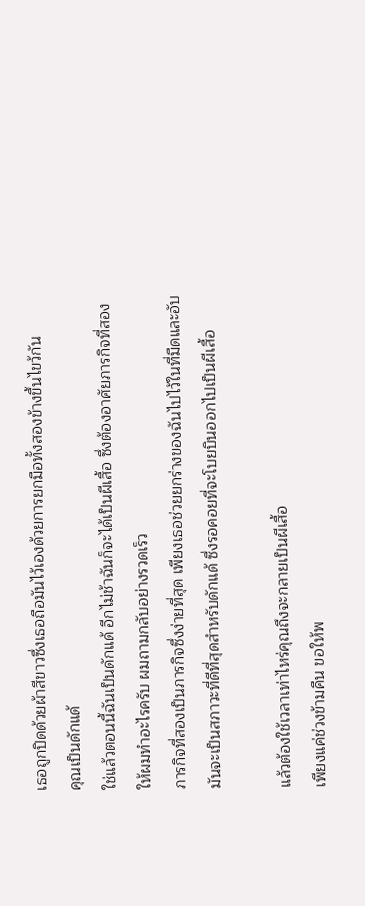เธอถูกปิดด้วยผ้าสีขาวซึ่งเธอถือมันไว้เองด้วยการยกมือทั้งสองข้างขึ้นไขว้กัน
คุณเป็นดักแด้
ใช่แล้วตอนนี้ฉันเป็นดักแด้ อีกไม่ช้าฉันก็จะได้เป็นผีเสื้อ ซึ่งต้องอาศัยภารกิจที่สอง
ให้ผมทำอะไรครับ ผมถามกลับอย่างรวดเร็ว
ภารกิจที่สองเป็นภารกิจซึ่งง่ายที่สุด เพียงเธอช่วยยกร่างของฉันไปไว้ในที่มืดและอับ
มันจะเป็นสภาวะที่ดีที่สุดสำหรับดักแด้ ซึ่งรอคอยที่จะโบยบินออกไปเป็นผีเสื้อ

แล้วต้องใช้เวลาเท่าไหร่คุณถึงจะกลายเป็นผีเสื้อ
เพียงแค่ช่วงข้ามคืน ขอให้พ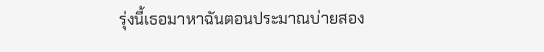รุ่งนี้เธอมาหาฉันตอนประมาณบ่ายสอง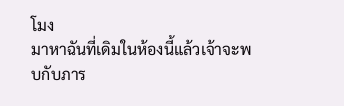โมง
มาหาฉันที่เดิมในห้องนี้แล้วเจ้าจะพบกับภาร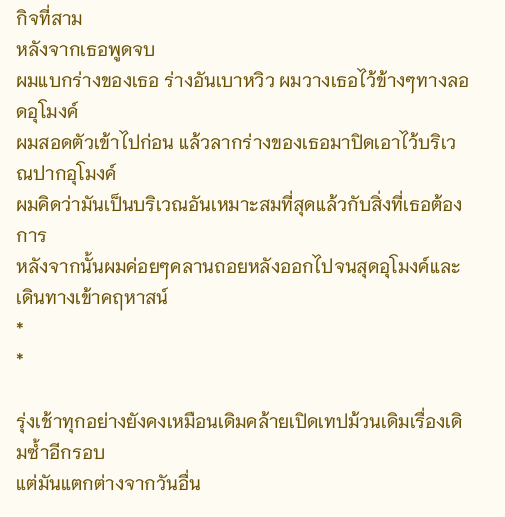กิจที่สาม
หลังจากเธอพูดจบ
ผมแบกร่างของเธอ ร่างอันเบาหวิว ผมวางเธอไว้ข้างๆทางลอดอุโมงค์
ผมสอดตัวเข้าไปก่อน แล้วลากร่างของเธอมาปิดเอาไว้บริเวณปากอุโมงค์
ผมคิดว่ามันเป็นบริเวณอันเหมาะสมที่สุดแล้วกับสิ่งที่เธอต้องการ
หลังจากนั้นผมค่อยๆคลานถอยหลังออกไปจนสุดอุโมงค์และเดินทางเข้าคฤหาสน์
*
*

รุ่งเช้าทุกอย่างยังคงเหมือนเดิมคล้ายเปิดเทปม้วนเดิมเรื่องเดิมซ้ำอีกรอบ
แต่มันแตกต่างจากวันอื่น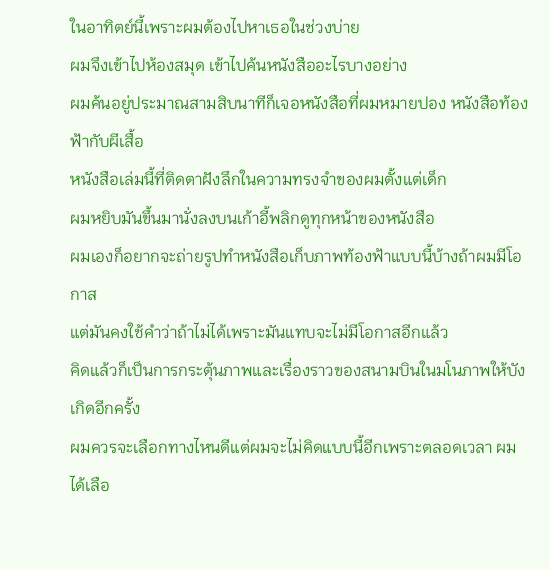ในอาทิตย์นี้เพราะผมต้องไปหาเธอในช่วงบ่าย
ผมจึงเข้าไปห้องสมุด เข้าไปค้นหนังสืออะไรบางอย่าง
ผมค้นอยู่ประมาณสามสิบนาทีก็เจอหนังสือที่ผมหมายปอง หนังสือท้องฟ้ากับผีเสื้อ
หนังสือเล่มนี้ที่ติดตาฝังลึกในความทรงจำของผมตั้งแต่เด็ก
ผมหยิบมันขึ้นมานั่งลงบนเก้าอี้พลิกดูทุกหน้าของหนังสือ
ผมเองก็อยากจะถ่ายรูปทำหนังสือเก็บภาพท้องฟ้าแบบนี้บ้างถ้าผมมีโอกาส
แต่มันคงใช้คำว่าถ้าไม่ได้เพราะมันแทบจะไม่มีโอกาสอีกแล้ว
คิดแล้วก็เป็นการกระตุ้นภาพและเรื่องราวของสนามบินในมโนภาพให้บังเกิดอีกครั้ง
ผมควรจะเลือกทางไหนดีแต่ผมจะไม่คิดแบบนี้อีกเพราะตลอดเวลา ผมได้เลือ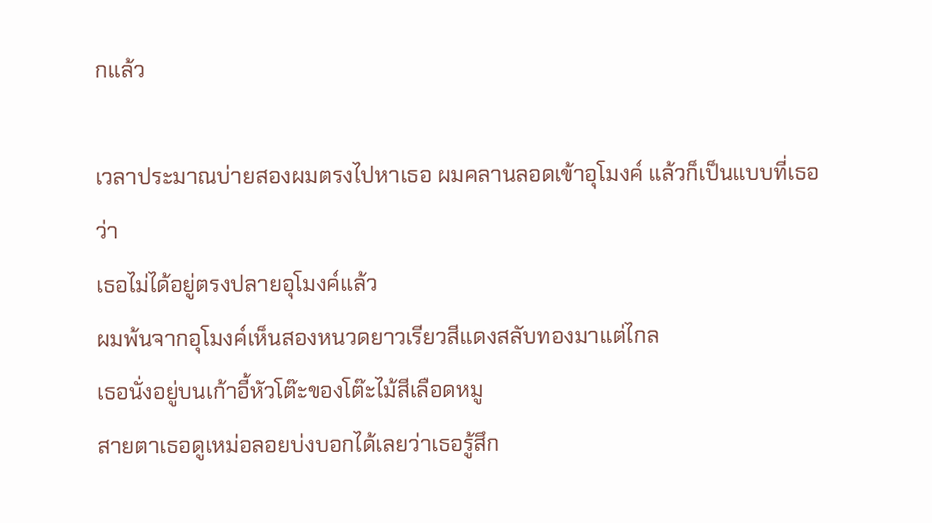กแล้ว

เวลาประมาณบ่ายสองผมตรงไปหาเธอ ผมคลานลอดเข้าอุโมงค์ แล้วก็เป็นแบบที่เธอว่า
เธอไม่ได้อยู่ตรงปลายอุโมงค์แล้ว
ผมพ้นจากอุโมงค์เห็นสองหนวดยาวเรียวสีแดงสลับทองมาแต่ไกล
เธอนั่งอยู่บนเก้าอี้หัวโต๊ะของโต๊ะไม้สีเลือดหมู
สายตาเธอดูเหม่อลอยบ่งบอกได้เลยว่าเธอรู้สึก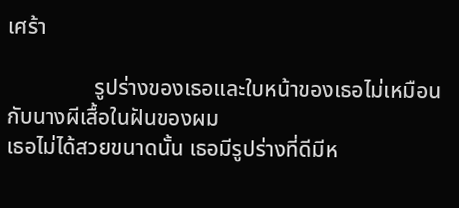เศร้า

                รูปร่างของเธอและใบหน้าของเธอไม่เหมือนกับนางผีเสื้อในฝันของผม
เธอไม่ได้สวยขนาดนั้น เธอมีรูปร่างที่ดีมีห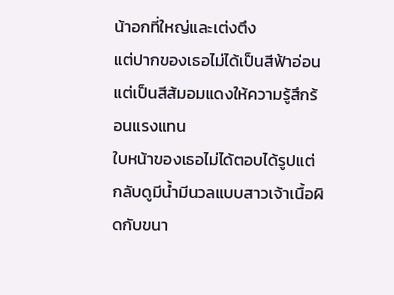น้าอกที่ใหญ่และเต่งตึง
แต่ปากของเธอไม่ได้เป็นสีฟ้าอ่อนแต่เป็นสีส้มอมแดงให้ความรู้สึกร้อนแรงแทน
ใบหน้าของเธอไม่ได้ตอบได้รูปแต่กลับดูมีน้ำมีนวลแบบสาวเจ้าเนื้อผิดกับขนา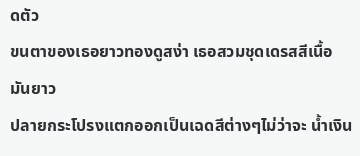ดตัว
ขนตาของเธอยาวทองดูสง่า เธอสวมชุดเดรสสีเนื้อมันยาว
ปลายกระโปรงแตกออกเป็นเฉดสีต่างๆไม่ว่าจะ น้ำเงิน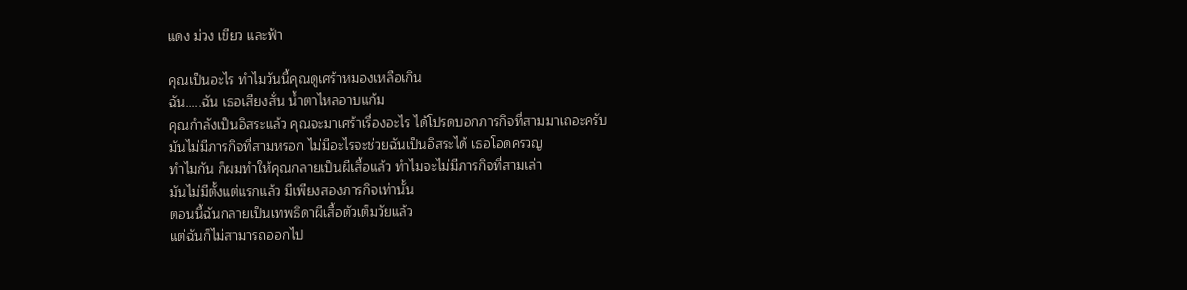แดง ม่วง เขียว และฟ้า

คุณเป็นอะไร ทำไมวันนี้คุณดูเศร้าหมองเหลือเกิน
ฉัน…..ฉัน เธอเสียงสั่น น้ำตาไหลอาบแก้ม
คุณกำลังเป็นอิสระแล้ว คุณจะมาเศร้าเรื่องอะไร ได้โปรดบอกภารกิจที่สามมาเถอะครับ
มันไม่มีภารกิจที่สามหรอก ไม่มีอะไรจะช่วยฉันเป็นอิสระได้ เธอโอดครวญ
ทำไมกัน ก็ผมทำให้คุณกลายเป็นผีเสื้อแล้ว ทำไมจะไม่มีภารกิจที่สามเล่า
มันไม่มีตั้งแต่แรกแล้ว มีเพียงสองภารกิจเท่านั้น
ตอนนี้ฉันกลายเป็นเทพธิดาผีเสื้อตัวเต็มวัยแล้ว
แต่ฉันก็ไม่สามารถออกไป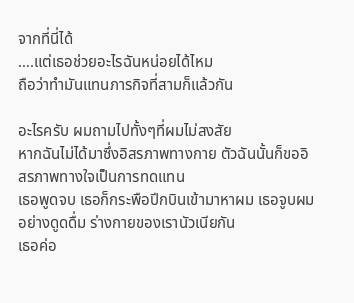จากที่นี่ได้
….แต่เธอช่วยอะไรฉันหน่อยได้ไหม
ถือว่าทำมันแทนภารกิจที่สามก็แล้วกัน

อะไรครับ ผมถามไปทั้งๆที่ผมไม่สงสัย
หากฉันไม่ได้มาซึ่งอิสรภาพทางกาย ตัวฉันนั้นก็ขออิสรภาพทางใจเป็นการทดแทน
เธอพูดจบ เธอก็กระพือปีกบินเข้ามาหาผม เธอจูบผมอย่างดูดดื่ม ร่างกายของเรานัวเนียกัน
เธอค่อ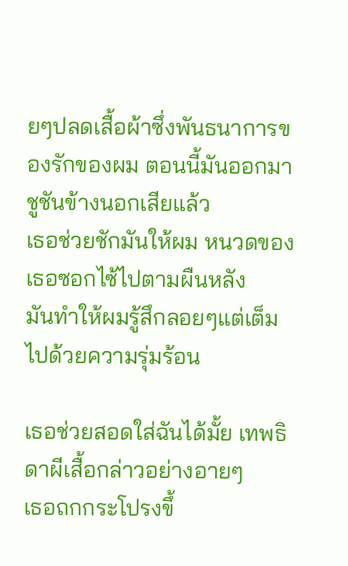ยๆปลดเสื้อผ้าซึ่งพันธนาการของรักของผม ตอนนี้มันออกมาชูชันข้างนอกเสียแล้ว
เธอช่วยชักมันให้ผม หนวดของเธอซอกไซ้ไปตามผืนหลัง
มันทำให้ผมรู้สึกลอยๆแต่เต็มไปด้วยความรุ่มร้อน

เธอช่วยสอดใส่ฉันได้มั้ย เทพธิดาผีเสื้อกล่าวอย่างอายๆ
เธอถกกระโปรงขึ้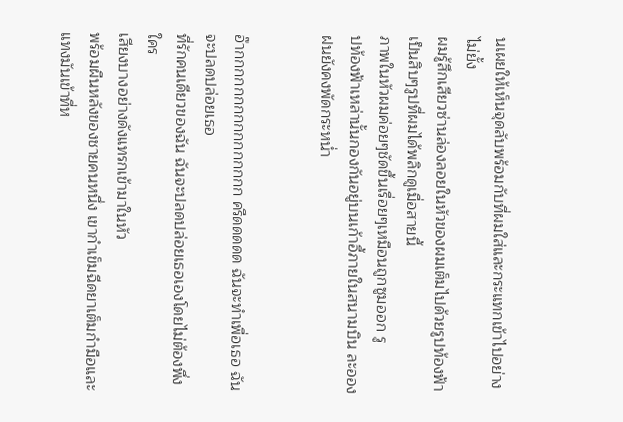นเผยให้เห็นจุดลับพร้อมกับที่ผมใส่และกระแทกเข้าไปอย่างไม่ยั้ง
ผมรู้สึกเสียวซ่านล่องลอยในหัวของผมเต็มไปด้วยรูปท้องฟ้าเป็นสิบๆรูปที่ผมได้พลิกดูเมื่อสายนี้
ภาพในหัวผมค่อยๆชัดขึ้นเรื่อยๆเหมือนถูกซูมออก รู
ปท้องฟ้าเหล่านั้นกองกันอยู่บนเก้าอี้ภายในสนามบิน ละอองฝนยังคงพัดกระหน่ำ


อ๊ากกกกกกกกกกกกกกกก ครืดดดดด ฉันจะทำเพื่อเธอ ฉันจะปลดปล่อยเธอ
ที่รักคนเดียวของฉัน ฉันจะปลดปล่อยเธอเองโดยไม่ต้องพึ่งใคร
เสียงบางอย่างดังแทรกเข้ามาในหัว
พร้อมผืนหลังของชายคนหนึ่ง เขากำเข็มฉีดยาเต็มกำมือและแทงมันเข้าที่ห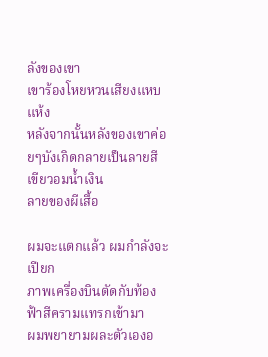ลังของเขา
เขาร้องโหยหวนเสียงแหบแห้ง
หลังจากนั้นหลังของเขาค่อยๆบังเกิดกลายเป็นลายสีเขียวอมน้ำเงิน
ลายของผีเสื้อ

ผมจะแตกแล้ว ผมกำลังจะเปียก
ภาพเครื่องบินตัดกับท้องฟ้าสีครามแทรกเข้ามา
ผมพยายามผละตัวเองอ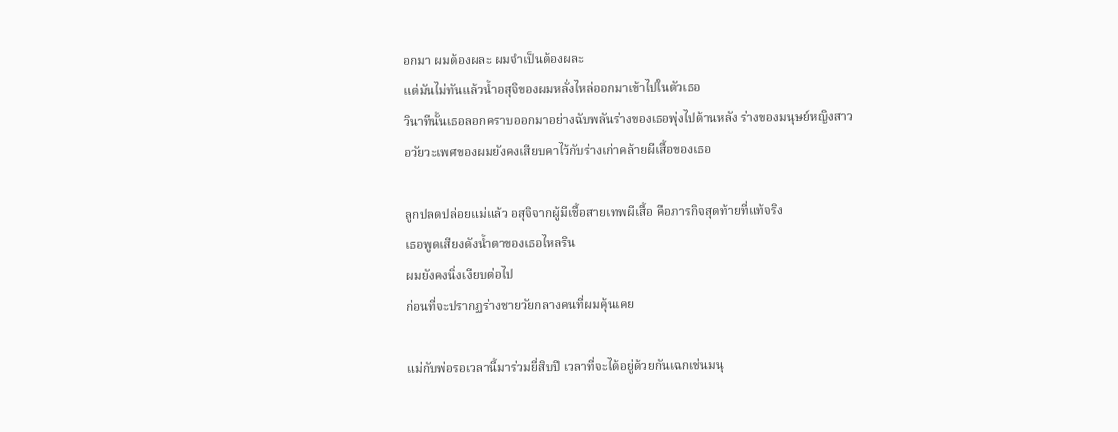อกมา ผมต้องผละ ผมจำเป็นต้องผละ
แต่มันไม่ทันแล้วน้ำอสุจิของผมหลั่งไหล่ออกมาเข้าไปในตัวเธอ
วินาทีนั้นเธอลอกคราบออกมาอย่างฉับพลันร่างของเธอพุ่งไปด้านหลัง ร่างของมนุษย์หญิงสาว
อวัยวะเพศของผมยังคงเสียบคาไว้กับร่างเก่าคล้ายผีเสื้อของเธอ

ลูกปลดปล่อยแม่แล้ว อสุจิจากผู้มีเชื้อสายเทพผีเสื้อ คือภารกิจสุดท้ายที่แท้จริง
เธอพูดเสียงดังน้ำตาของเธอไหลริน
ผมยังคงนิ่งเงียบต่อไป
ก่อนที่จะปรากฏร่างชายวัยกลางคนที่ผมคุ้นเคย

แม่กับพ่อรอเวลานี้มาร่วมยี่สิบปี เวลาที่จะได้อยู่ด้วยกันเฉกเช่นมนุ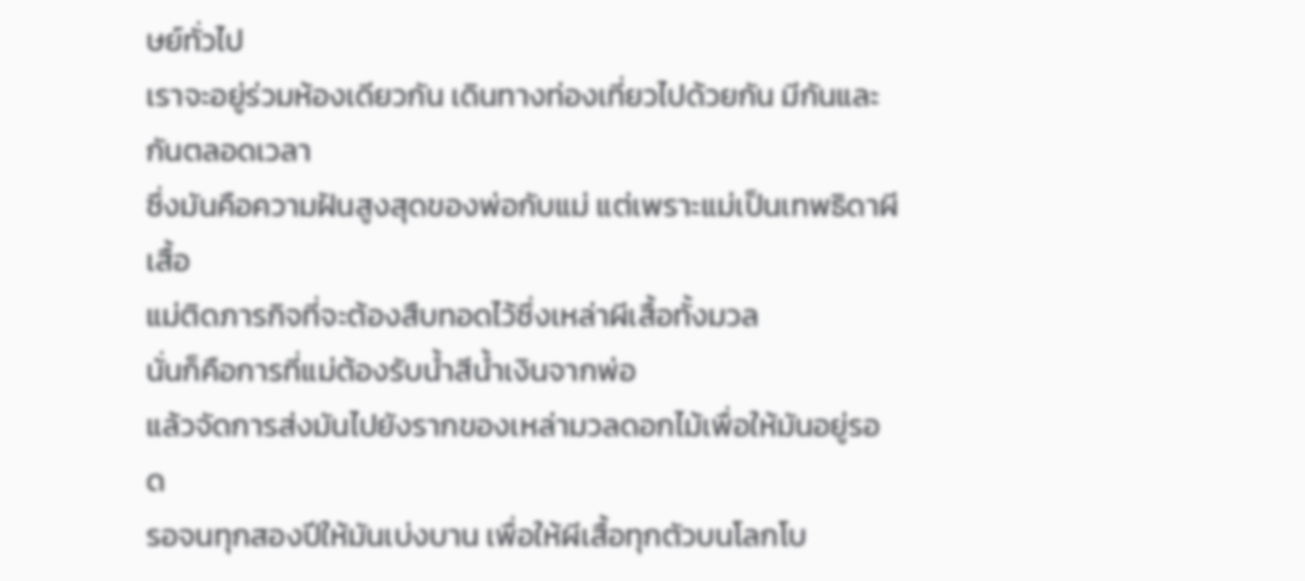ษย์ทั่วไป
เราจะอยู่ร่วมห้องเดียวกัน เดินทางท่องเที่ยวไปด้วยกัน มีกันและกันตลอดเวลา
ซึ่งมันคือความฝันสูงสุดของพ่อกับแม่ แต่เพราะแม่เป็นเทพธิดาผีเสื้อ
แม่ติดภารกิจที่จะต้องสืบทอดไว้ซึ่งเหล่าผีเสื้อทั้งมวล
นั่นก็คือการที่แม่ต้องรับน้ำสีน้ำเงินจากพ่อ
แล้วจัดการส่งมันไปยังรากของเหล่ามวลดอกไม้เพื่อให้มันอยู่รอด
รอจนทุกสองปีให้มันเบ่งบาน เพื่อให้ผีเสื้อทุกตัวบนโลกโบ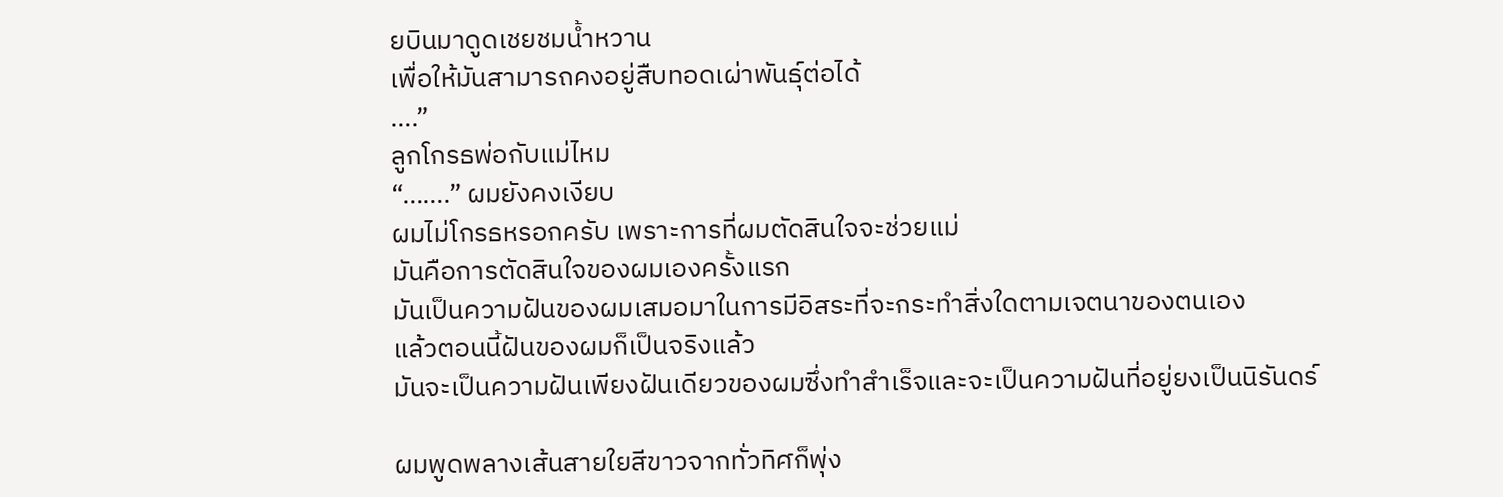ยบินมาดูดเชยชมน้ำหวาน
เพื่อให้มันสามารถคงอยู่สืบทอดเผ่าพันธุ์ต่อได้
….”
ลูกโกรธพ่อกับแม่ไหม
“…….” ผมยังคงเงียบ
ผมไม่โกรธหรอกครับ เพราะการที่ผมตัดสินใจจะช่วยแม่
มันคือการตัดสินใจของผมเองครั้งแรก
มันเป็นความฝันของผมเสมอมาในการมีอิสระที่จะกระทำสิ่งใดตามเจตนาของตนเอง
แล้วตอนนี้ฝันของผมก็เป็นจริงแล้ว
มันจะเป็นความฝันเพียงฝันเดียวของผมซึ่งทำสำเร็จและจะเป็นความฝันที่อยู่ยงเป็นนิรันดร์

ผมพูดพลางเส้นสายใยสีขาวจากทั่วทิศก็พุ่ง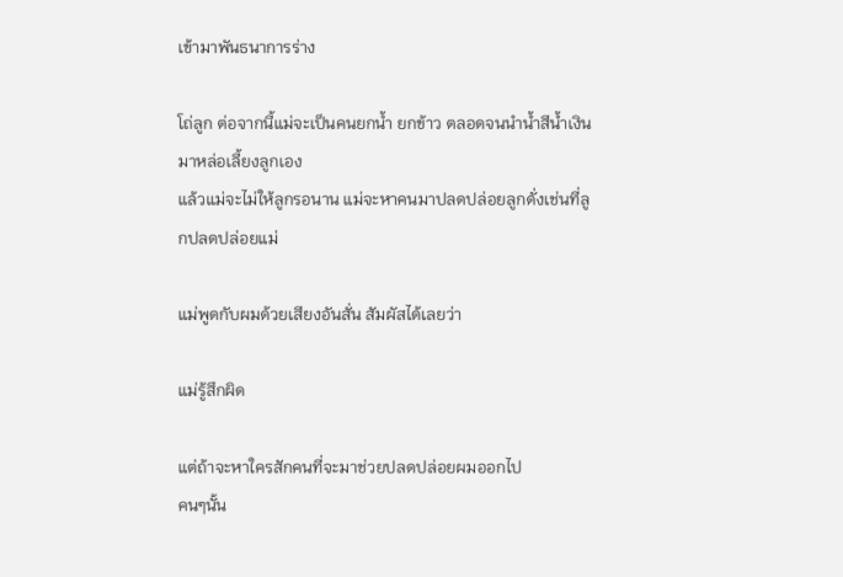เข้ามาพันธนาการร่าง

โถ่ลูก ต่อจากนี้แม่จะเป็นคนยกน้ำ ยกข้าว ตลอดจนนำน้ำสีน้ำเงินมาหล่อเลี้ยงลูกเอง
แล้วแม่จะไม่ให้ลูกรอนาน แม่จะหาคนมาปลดปล่อยลูกดั่งเช่นที่ลูกปลดปล่อยแม่

แม่พูดกับผมด้วยเสียงอันสั่น สัมผัสได้เลยว่า

แม่รู้สึกผิด

แต่ถ้าจะหาใครสักคนที่จะมาช่วยปลดปล่อยผมออกไป
คนๆนั้น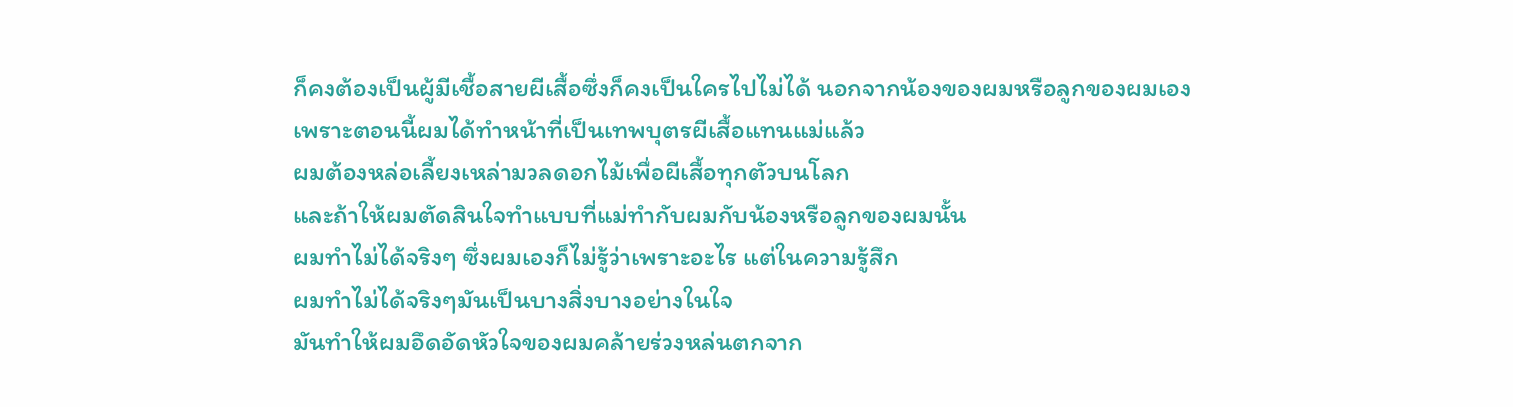ก็คงต้องเป็นผู้มีเชื้อสายผีเสื้อซึ่งก็คงเป็นใครไปไม่ได้ นอกจากน้องของผมหรือลูกของผมเอง
เพราะตอนนี้ผมได้ทำหน้าที่เป็นเทพบุตรผีเสื้อแทนแม่แล้ว
ผมต้องหล่อเลี้ยงเหล่ามวลดอกไม้เพื่อผีเสื้อทุกตัวบนโลก
และถ้าให้ผมตัดสินใจทำแบบที่แม่ทำกับผมกับน้องหรือลูกของผมนั้น
ผมทำไม่ได้จริงๆ ซึ่งผมเองก็ไม่รู้ว่าเพราะอะไร แต่ในความรู้สึก
ผมทำไม่ได้จริงๆมันเป็นบางสิ่งบางอย่างในใจ
มันทำให้ผมอึดอัดหัวใจของผมคล้ายร่วงหล่นตกจาก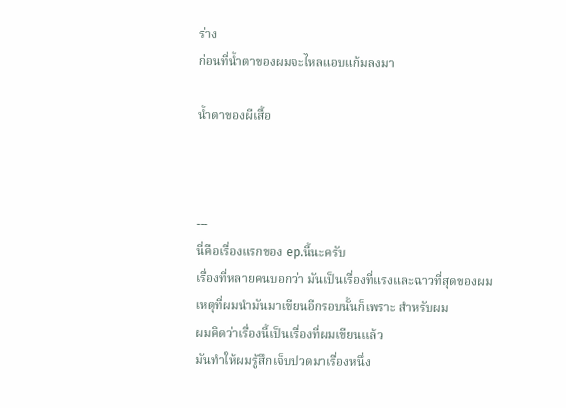ร่าง
ก่อนที่น้ำตาของผมจะไหลแอบแก้มลงมา

น้ำตาของผีเสื้อ



---
นี่คือเรื่องแรกของ ep.นี้นะครับ
เรื่องที่หลายคนบอกว่า มันเป็นเรื่องที่แรงและฉาวที่สุดของผม
เหตุที่ผมนำมันมาเขียนอีกรอบนั้นก็เพราะ สำหรับผม
ผมคิดว่าเรื่องนี้เป็นเรื่องที่ผมเขียนเเล้ว
มันทำให้ผมรู้สึกเจ็บปวดมาเรื่องหนึ่ง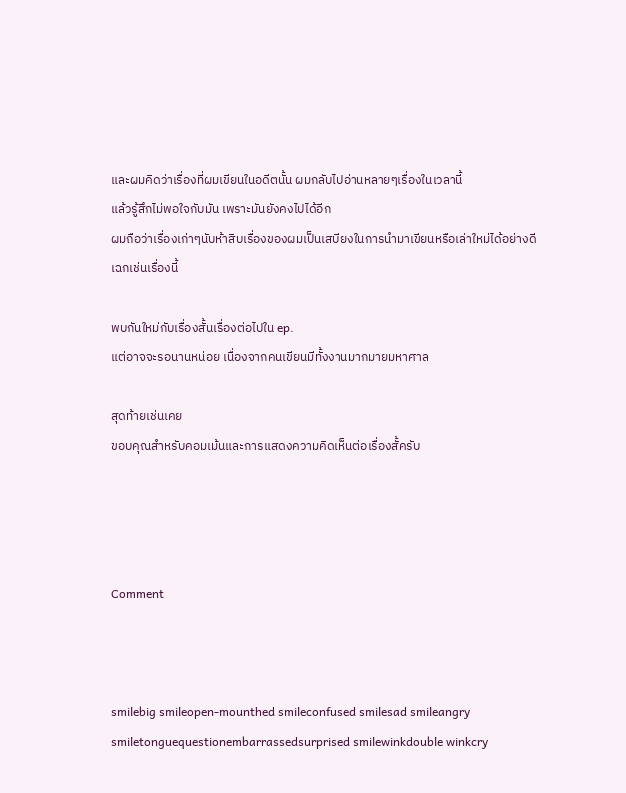และผมคิดว่าเรื่องที่ผมเขียนในอดีตนั้น ผมกลับไปอ่านหลายๆเรื่องในเวลานี้
แล้วรู้สึกไม่พอใจกับมัน เพราะมันยังคงไปได้อีก
ผมถือว่าเรื่องเก่าๆนับห้าสิบเรื่องของผมเป็นเสบียงในการนำมาเขียนหรือเล่าใหม่ได้อย่างดี
เฉกเช่นเรื่องนี้

พบกันใหม่กับเรื่องสั้นเรื่องต่อไปใน ep.
แต่อาจจะรอนานหน่อย เนื่องจากคนเขียนมีทั้งงานมากมายมหาศาล

สุดท้ายเช่นเคย
ขอบคุณสำหรับคอมเม้นและการแสดงความคิดเห็นต่อเรื่องสั้ครับ




Comment



smilebig smileopen-mounthed smileconfused smilesad smileangry smiletonguequestionembarrassedsurprised smilewinkdouble winkcry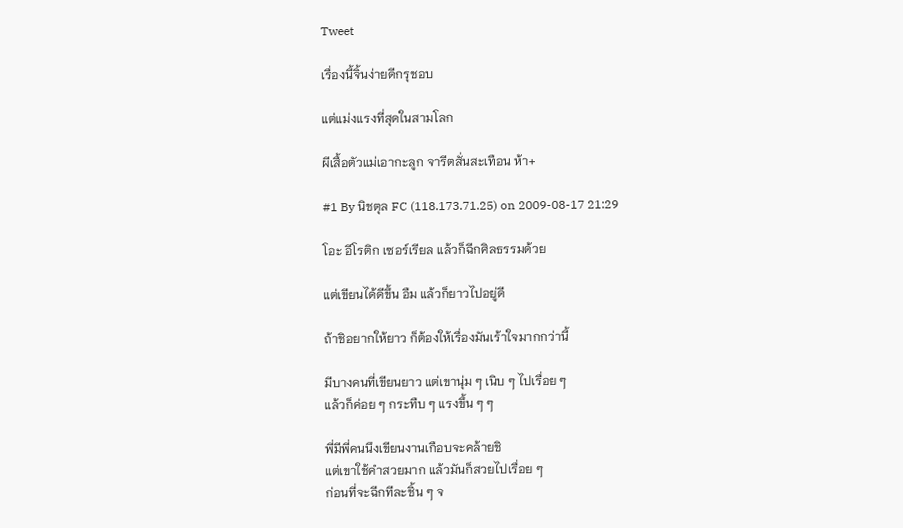Tweet

เรื่องนี้จิ้นง่ายดีกรุชอบ

แต่แม่งเเรงที่สุดในสามโลก

ผีเสื้อตัวแม่เอากะลูก จารีตสั่นสะเทือน ห้า+

#1 By นิชตุล FC (118.173.71.25) on 2009-08-17 21:29

โอะ อีโรติก เซอร์เรียล แล้วก็ฉีกศิลธรรมด้วย

แต่เขียนได้ดีขึ้น อืม แล้วก็ยาวไปอยู่ดี

ถ้าชิอยากให้ยาว ก็ต้องให้เรื่องมันเร้าใจมากกว่านี้

มีบางคนที่เขียนยาว แต่เขานุ่ม ๆ เนิบ ๆ ไปเรื่อย ๆ
แล้วก็ค่อย ๆ กระทืบ ๆ แรงขึ้น ๆ ๆ

พี่มีพี่คนนึงเขียนงานเกือบจะคล้ายชิ
แต่เขาใช้คำสวยมาก แล้วมันก็สวยไปเรื่อย ๆ
ก่อนที่จะฉีกทีละชิ้น ๆ จ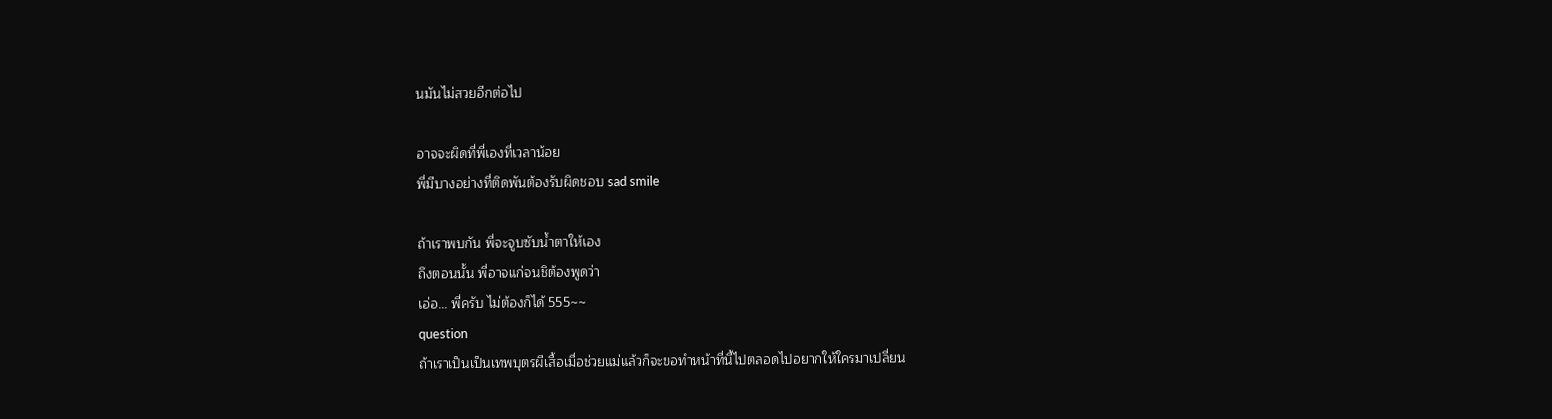นมันไม่สวยอีกต่อไป

อาจจะผิดที่พี่เองที่เวลาน้อย
พี่มีบางอย่างที่ติดพันต้องรับผิดชอบ sad smile

ถ้าเราพบกัน พี่จะจูบซับน้ำตาให้เอง
ถึงตอนนั้น พี่อาจแก่จนชิต้องพูดว่า
เอ่อ... พี่ครับ ไม่ต้องก็ได้ 555~~
question
ถ้าเราเป็นเป็นเทพบุตรผีเสื้อเมื่อช่วยแม่แล้วก็จะขอทำหน้าที่นี้ไปตลอดไปอยากให้ใครมาเปลี่ยน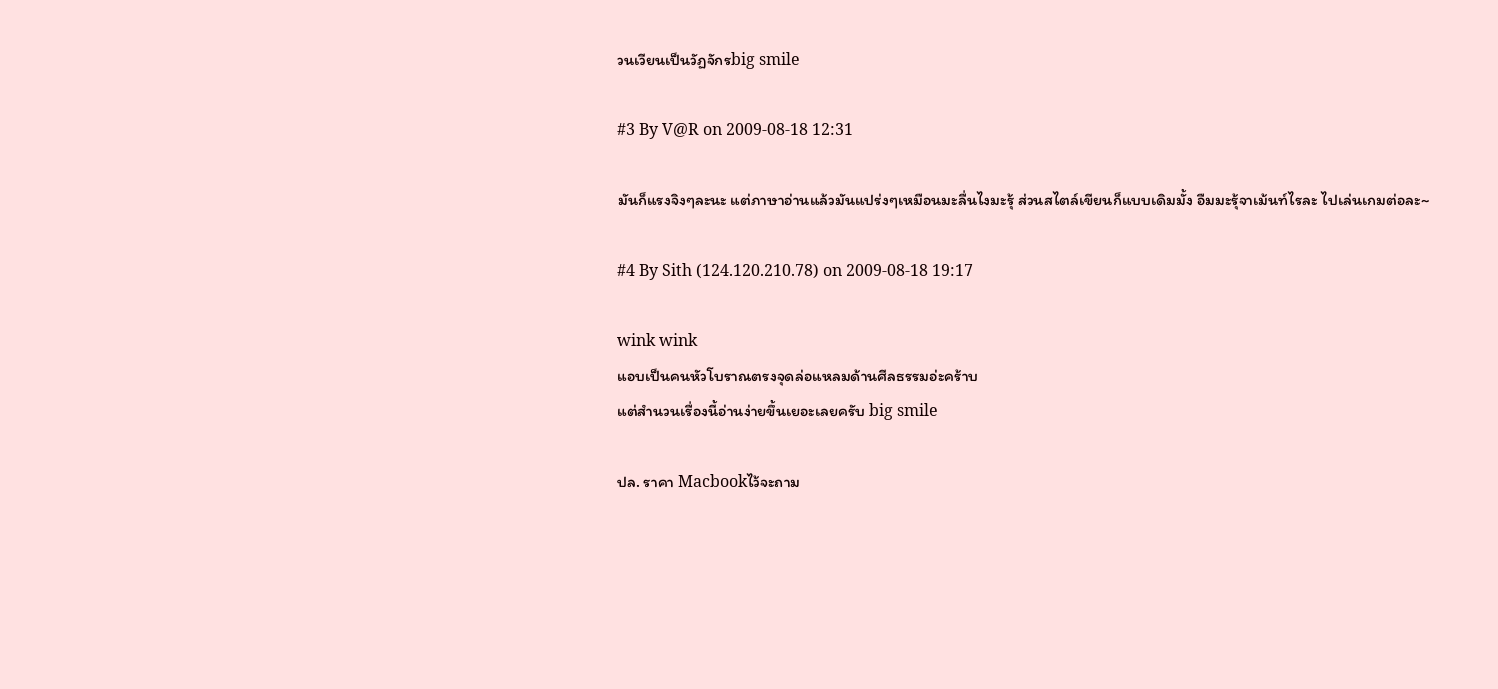วนเวียนเป็นวัฏจักรbig smile

#3 By V@R on 2009-08-18 12:31

มันก็แรงจิงๆละนะ แต่ภาษาอ่านแล้วมันแปร่งๆเหมือนมะลื่นไงมะรุ้ ส่วนสไตล์เขียนก็แบบเดิมมั้ง อืมมะรุ้จาเม้นท์ไรละ ไปเล่นเกมต่อละ~

#4 By Sith (124.120.210.78) on 2009-08-18 19:17

wink wink
แอบเป็นคนหัวโบราณตรงจุดล่อแหลมด้านศีลธรรมอ่ะคร้าบ
แต่สำนวนเรื่องนี้อ่านง่ายขึ้นเยอะเลยครับ big smile

ปล. ราคา Macbookไว้จะถาม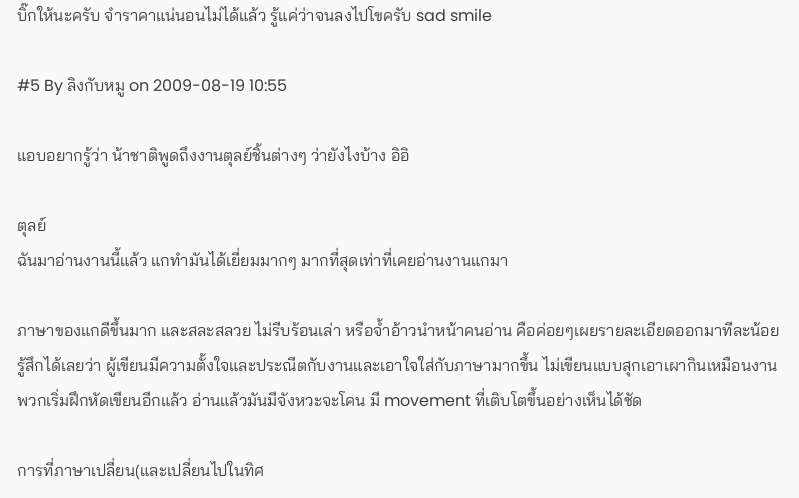บิ๊กให้นะครับ จำราคาแน่นอนไม่ได้แล้ว รู้แค่ว่าจนลงไปโขครับ sad smile

#5 By ลิงกับหมู on 2009-08-19 10:55

แอบอยากรู้ว่า น้าชาติพูดถึงงานตุลย์ชิ้นต่างๆ ว่ายังไงบ้าง อิอิ

ตุลย์
ฉันมาอ่านงานนี้แล้ว แกทำมันได้เยี่ยมมากๆ มากที่สุดเท่าที่เคยอ่านงานแกมา

ภาษาของแกดีขึ้นมาก และสละสลวย ไม่รีบร้อนเล่า หรือจ้ำอ้าวนำหน้าคนอ่าน คือค่อยๆเผยรายละเอียดออกมาทีละน้อย รู้สึกได้เลยว่า ผู้เขียนมีความตั้งใจและประณีตกับงานและเอาใจใส่กับภาษามากขึ้น ไม่เขียนแบบสุกเอาเผากินเหมือนงานพวกเริ่มฝึกหัดเขียนอีกแล้ว อ่านแล้วมันมีจังหวะจะโคน มี movement ที่เติบโตขึ้นอย่างเห็นได้ชัด

การที่ภาษาเปลี่ยน(และเปลี่ยนไปในทิศ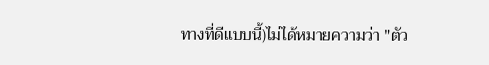ทางที่ดีแบบนี้)ไม่ได้หมายความว่า "ตัว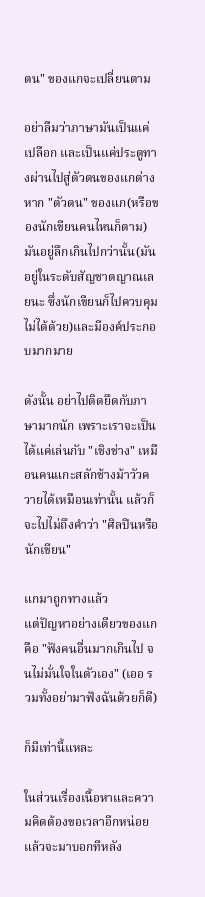ตน" ของแกจะเปลี่ยนตาม

อย่าลืมว่าภาษามันเป็นแค่เปลือก และเป็นแค่ประตูทางผ่านไปสู่ตัวตนของแกต่างหาก "ตัวตน" ของแก(หรือของนักเขียนคนไหนก็ตาม) มันอยู่ลึกเกินไปกว่านั้น(มันอยู่ในระดับสัญชาตญาณเลยนะ ซึ่งนักเขียนก็ไปควบคุมไม่ได้ด้วย)และมีองค์ประกอบมากมาย

ดังนั้น อย่าไปติดยึดกับภาษามากนัก เพราะเราจะเป็นได้แค่เล่นกับ "เชิงช่าง" เหมือนคนแกะสลักช้างม้าวัวควายได้เหมือนเท่านั้น แล้วก็จะไปไม่ถึงคำว่า "ศิลปินหรือนักเขียน"

แกมาถูกทางแล้ว
แต่ปัญหาอย่างเดียวของแกคือ "ฟังคนอื่นมากเกินไป จนไม่มั่นใจในตัวเอง" (เออ รวมทั้งอย่ามาฟังฉันด้วยก็ดี)

ก็มีเท่านี้แหละ

ในส่วนเรื่องเนื้อหาและความคิดต้องขอเวลาอีกหน่อยแล้วจะมาบอกทีหลัง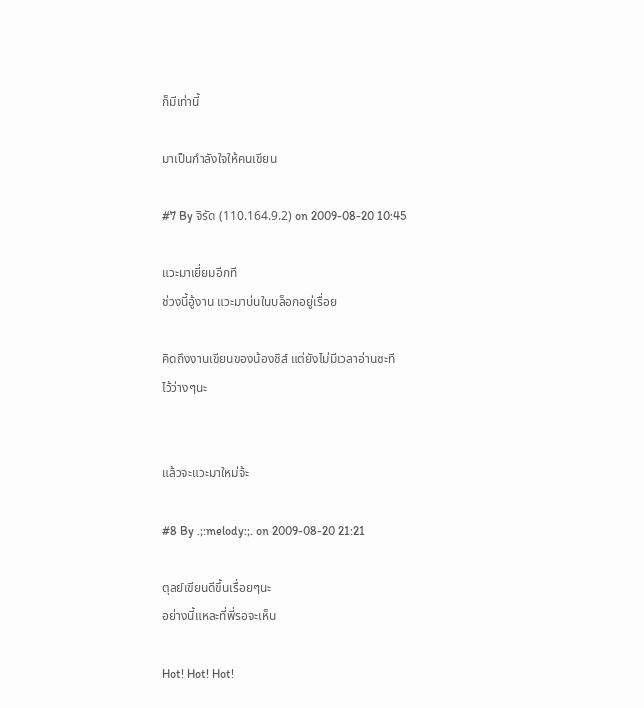ก็มีเท่านี้

มาเป็นกำลังใจให้คนเขียน

#7 By จิรัด (110.164.9.2) on 2009-08-20 10:45

แวะมาเยี่ยมอีกที
ช่วงนี้อู้งาน แวะมาบ่นในบล็อกอยู่เรื่อย

คิดถึงงานเขียนของน้องชิส์ แต่ยังไม่มีเวลาอ่านซะที
ไว้ว่างๆนะ


แล้วจะแวะมาใหม่จ้ะ

#8 By .;:melody:;. on 2009-08-20 21:21

ตุลย์เขียนดีขึ้นเรื่อยๆนะ
อย่างนี้แหละที่พี่รอจะเห็น

Hot! Hot! Hot!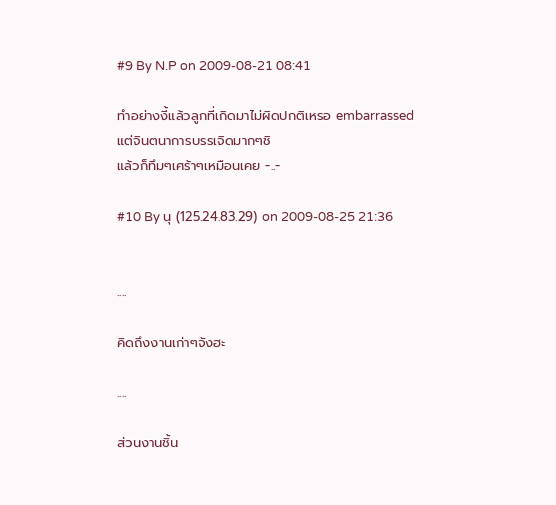#9 By N.P on 2009-08-21 08:41

ทำอย่างงี้แล้วลูกที่เกิดมาไม่ผิดปกติเหรอ embarrassed
แต่จินตนาการบรรเจิดมากๆชิ
แล้วก็ทึมๆเศร้าๆเหมือนเคย -..-

#10 By นุ (125.24.83.29) on 2009-08-25 21:36


....

คิดถึงงานเก่าๆจังฮะ

....

ส่วนงานชิ้น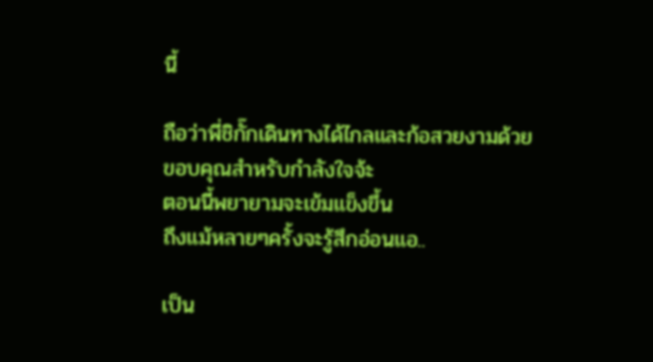นี้

ถือว่าพี่ชิกั๊กเดินทางได้ไกลและก้อสวยงามด้วย
ขอบคุณสำหรับกำลังใจจ้ะ
ตอนนี้พยายามจะเข้มแข็งขึ้น
ถึงแม้หลายๆครั้งจะรู้สึกอ่อนแอ..

เป็น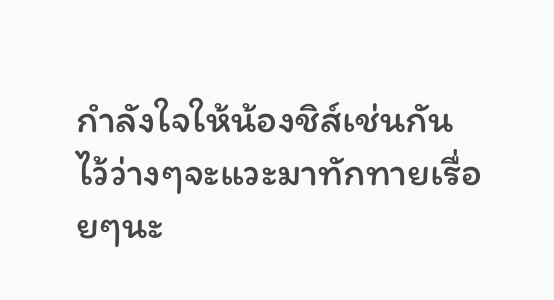กำลังใจให้น้องชิส์เช่นกัน
ไว้ว่างๆจะแวะมาทักทายเรื่อยๆนะ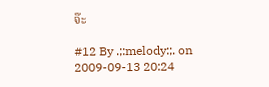จ๊ะ

#12 By .;:melody:;. on 2009-09-13 20:24